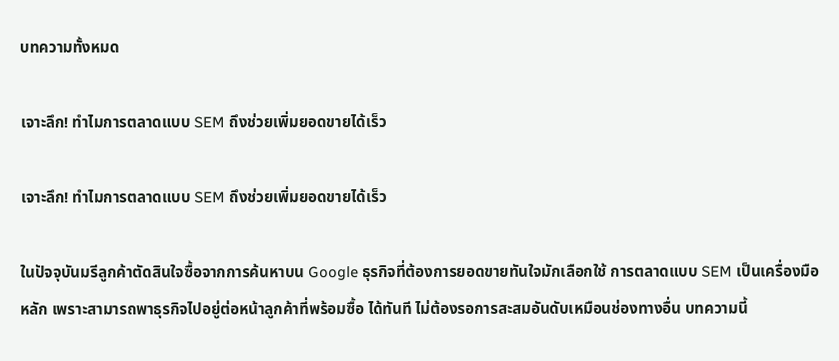บทความทั้งหมด

เจาะลึก! ทำไมการตลาดแบบ SEM ถึงช่วยเพิ่มยอดขายได้เร็ว

เจาะลึก! ทำไมการตลาดแบบ SEM ถึงช่วยเพิ่มยอดขายได้เร็ว

ในปัจจุบันมรีลูกค้าตัดสินใจซื้อจากการค้นหาบน Google ธุรกิจที่ต้องการยอดขายทันใจมักเลือกใช้ การตลาดแบบ SEM เป็นเครื่องมือหลัก เพราะสามารถพาธุรกิจไปอยู่ต่อหน้าลูกค้าที่พร้อมซื้อ ได้ทันที ไม่ต้องรอการสะสมอันดับเหมือนช่องทางอื่น บทความนี้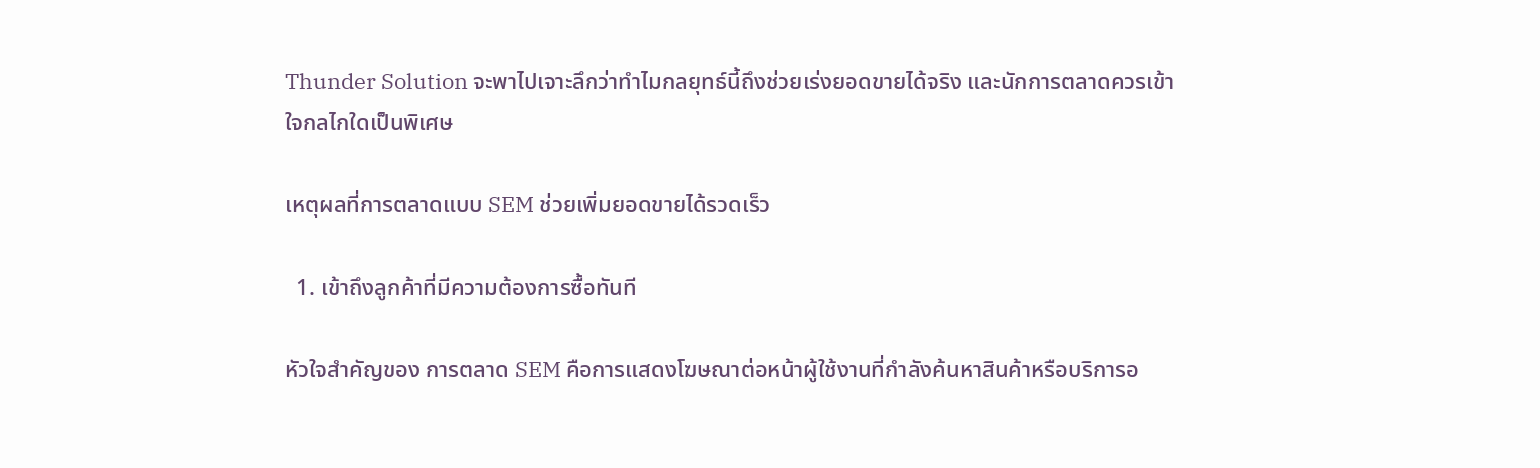Thunder Solution จะพาไปเจาะลึกว่าทำไมกลยุทธ์นี้ถึงช่วยเร่งยอดขายได้จริง และนักการตลาดควรเข้าใจกลไกใดเป็นพิเศษ

เหตุผลที่การตลาดแบบ SEM ช่วยเพิ่มยอดขายได้รวดเร็ว

  1. เข้าถึงลูกค้าที่มีความต้องการซื้อทันที

หัวใจสำคัญของ การตลาด SEM คือการแสดงโฆษณาต่อหน้าผู้ใช้งานที่กำลังค้นหาสินค้าหรือบริการอ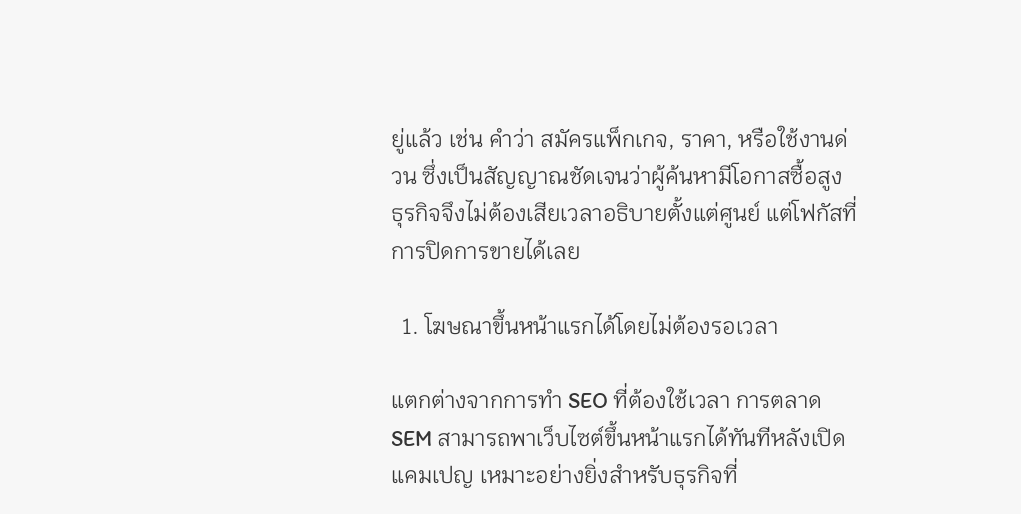ยู่แล้ว เช่น คำว่า สมัครแพ็กเกจ, ราคา, หรือใช้งานด่วน ซึ่งเป็นสัญญาณชัดเจนว่าผู้ค้นหามีโอกาสซื้อสูง ธุรกิจจึงไม่ต้องเสียเวลาอธิบายตั้งแต่ศูนย์ แต่โฟกัสที่การปิดการขายได้เลย

  1. โฆษณาขึ้นหน้าแรกได้โดยไม่ต้องรอเวลา

แตกต่างจากการทำ SEO ที่ต้องใช้เวลา การตลาด SEM สามารถพาเว็บไซต์ขึ้นหน้าแรกได้ทันทีหลังเปิดแคมเปญ เหมาะอย่างยิ่งสำหรับธุรกิจที่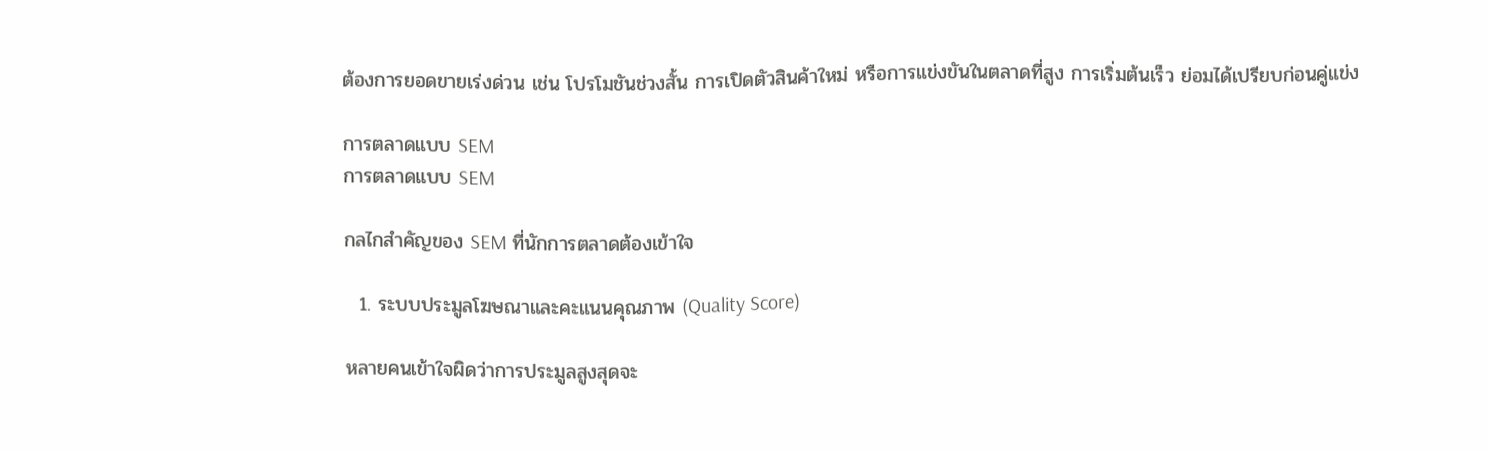ต้องการยอดขายเร่งด่วน เช่น โปรโมชันช่วงสั้น การเปิดตัวสินค้าใหม่ หรือการแข่งขันในตลาดที่สูง การเริ่มต้นเร็ว ย่อมได้เปรียบก่อนคู่แข่ง

การตลาดแบบ SEM
การตลาดแบบ SEM

กลไกสำคัญของ SEM ที่นักการตลาดต้องเข้าใจ

  1. ระบบประมูลโฆษณาและคะแนนคุณภาพ (Quality Score)

หลายคนเข้าใจผิดว่าการประมูลสูงสุดจะ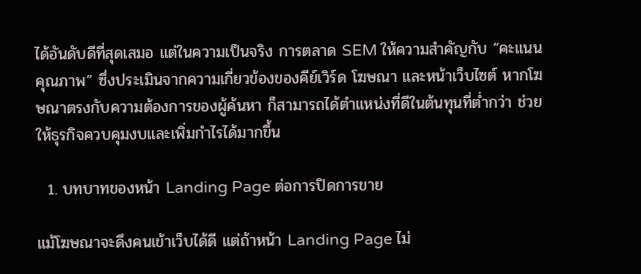ได้อันดับดีที่สุดเสมอ แต่ในความเป็นจริง การตลาด SEM ให้ความสำคัญกับ “คะแนนคุณภาพ” ซึ่งประเมินจากความเกี่ยวข้องของคีย์เวิร์ด โฆษณา และหน้าเว็บไซต์ หากโฆษณาตรงกับความต้องการของผู้ค้นหา ก็สามารถได้ตำแหน่งที่ดีในต้นทุนที่ต่ำกว่า ช่วยให้ธุรกิจควบคุมงบและเพิ่มกำไรได้มากขึ้น

  1. บทบาทของหน้า Landing Page ต่อการปิดการขาย

แม้โฆษณาจะดึงคนเข้าเว็บได้ดี แต่ถ้าหน้า Landing Page ไม่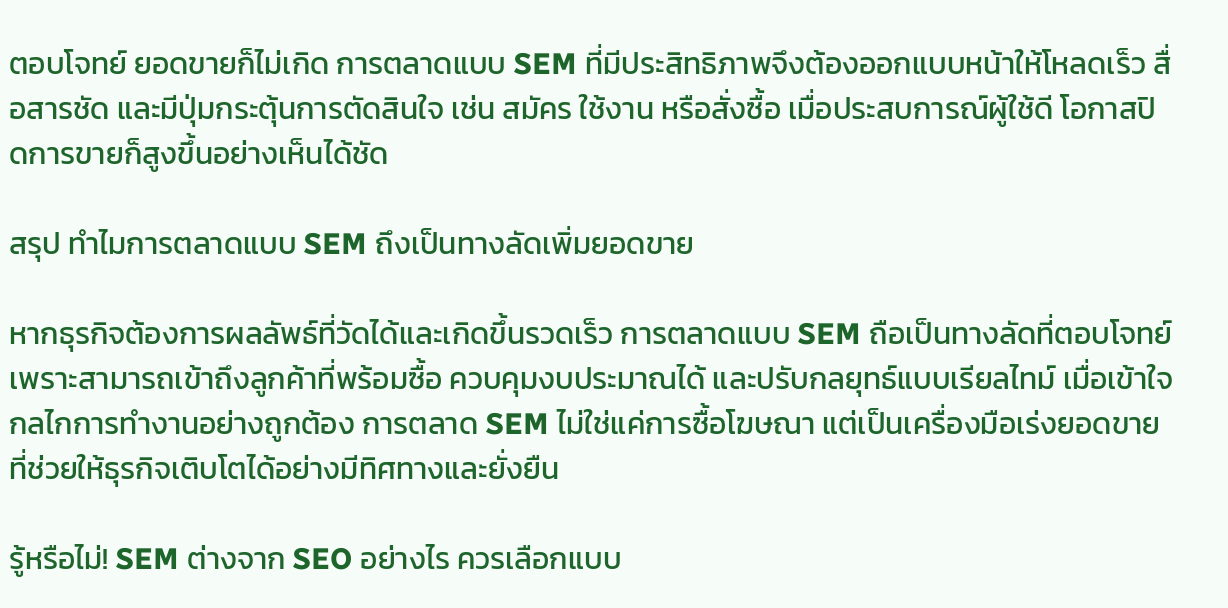ตอบโจทย์ ยอดขายก็ไม่เกิด การตลาดแบบ SEM ที่มีประสิทธิภาพจึงต้องออกแบบหน้าให้โหลดเร็ว สื่อสารชัด และมีปุ่มกระตุ้นการตัดสินใจ เช่น สมัคร ใช้งาน หรือสั่งซื้อ เมื่อประสบการณ์ผู้ใช้ดี โอกาสปิดการขายก็สูงขึ้นอย่างเห็นได้ชัด

สรุป ทำไมการตลาดแบบ SEM ถึงเป็นทางลัดเพิ่มยอดขาย

หากธุรกิจต้องการผลลัพธ์ที่วัดได้และเกิดขึ้นรวดเร็ว การตลาดแบบ SEM ถือเป็นทางลัดที่ตอบโจทย์ เพราะสามารถเข้าถึงลูกค้าที่พร้อมซื้อ ควบคุมงบประมาณได้ และปรับกลยุทธ์แบบเรียลไทม์ เมื่อเข้าใจกลไกการทำงานอย่างถูกต้อง การตลาด SEM ไม่ใช่แค่การซื้อโฆษณา แต่เป็นเครื่องมือเร่งยอดขายที่ช่วยให้ธุรกิจเติบโตได้อย่างมีทิศทางและยั่งยืน

รู้หรือไม่! SEM ต่างจาก SEO อย่างไร ควรเลือกแบบ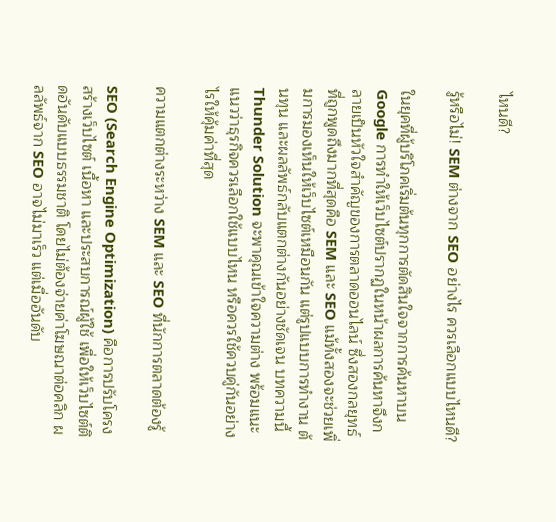ไหนดี?

รู้หรือไม่! SEM ต่างจาก SEO อย่างไร ควรเลือกแบบไหนดี?

ในยุคที่ผู้บริโภคเริ่มต้นทุกการตัดสินใจจากการค้นหาบน Google การทำให้เว็บไซต์ปรากฏในหน้าผลการค้นหาจึงกลายเป็นหัวใจสำคัญของการตลาดออนไลน์ ซึ่งสองกลยุทธ์ที่ถูกพูดถึงมากที่สุดคือ SEM และ SEO แม้ทั้งสองจะช่วยเพิ่มการมองเห็นให้เว็บไซต์เหมือนกัน แต่รูปแบบการทำงาน ต้นทุน และผลลัพธ์กลับแตกต่างกันอย่างชัดเจน บทความนี้ Thunder Solution จะพาคุณเข้าใจความต่าง พร้อมแนะแนวว่าธุรกิจควรเลือกใช้แบบไหน หรือควรใช้ควบคู่กันอย่างไรให้คุ้มค่าที่สุด

ความแตกต่างระหว่าง SEM และ SEO ที่นักการตลาดต้องรู้

SEO (Search Engine Optimization) คือการปรับโครงสร้างเว็บไซต์ เนื้อหา และประสบการณ์ผู้ใช้ เพื่อให้เว็บไซต์ติดอันดับแบบธรรมชาติ โดยไม่ต้องจ่ายค่าโฆษณาต่อคลิก ผลลัพธ์จาก SEO อาจไม่มาเร็ว แต่เมื่ออันดับ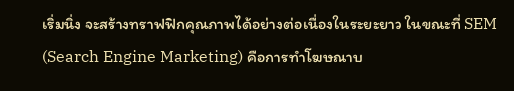เริ่มนิ่ง จะสร้างทราฟฟิกคุณภาพได้อย่างต่อเนื่องในระยะยาว ในขณะที่ SEM (Search Engine Marketing) คือการทำโฆษณาบ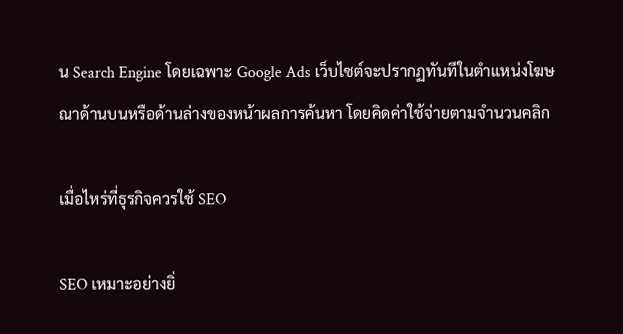น Search Engine โดยเฉพาะ Google Ads เว็บไซต์จะปรากฏทันทีในตำแหน่งโฆษณาด้านบนหรือด้านล่างของหน้าผลการค้นหา โดยคิดค่าใช้จ่ายตามจำนวนคลิก

เมื่อไหร่ที่ธุรกิจควรใช้ SEO

SEO เหมาะอย่างยิ่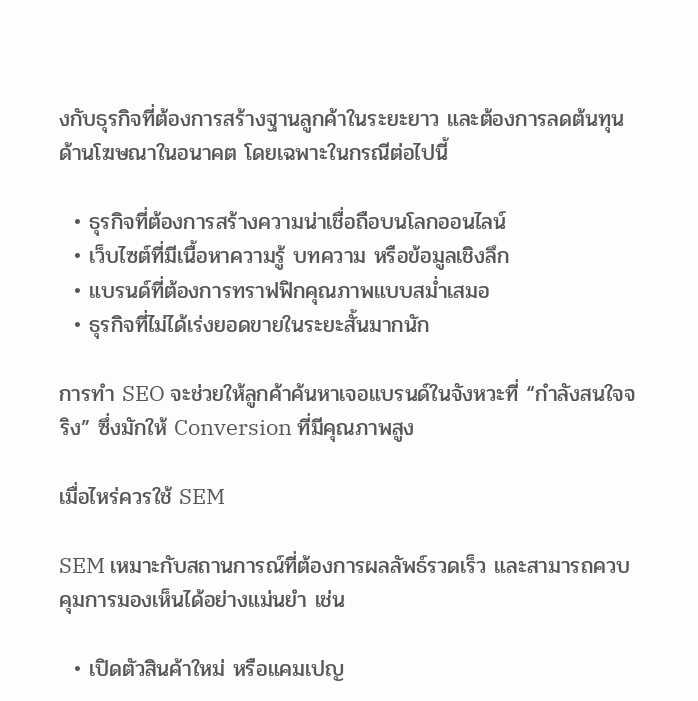งกับธุรกิจที่ต้องการสร้างฐานลูกค้าในระยะยาว และต้องการลดต้นทุนด้านโฆษณาในอนาคต โดยเฉพาะในกรณีต่อไปนี้

  • ธุรกิจที่ต้องการสร้างความน่าเชื่อถือบนโลกออนไลน์
  • เว็บไซต์ที่มีเนื้อหาความรู้ บทความ หรือข้อมูลเชิงลึก
  • แบรนด์ที่ต้องการทราฟฟิกคุณภาพแบบสม่ำเสมอ
  • ธุรกิจที่ไม่ได้เร่งยอดขายในระยะสั้นมากนัก

การทำ SEO จะช่วยให้ลูกค้าค้นหาเจอแบรนด์ในจังหวะที่ “กำลังสนใจจริง” ซึ่งมักให้ Conversion ที่มีคุณภาพสูง

เมื่อไหร่ควรใช้ SEM

SEM เหมาะกับสถานการณ์ที่ต้องการผลลัพธ์รวดเร็ว และสามารถควบคุมการมองเห็นได้อย่างแม่นยำ เช่น

  • เปิดตัวสินค้าใหม่ หรือแคมเปญ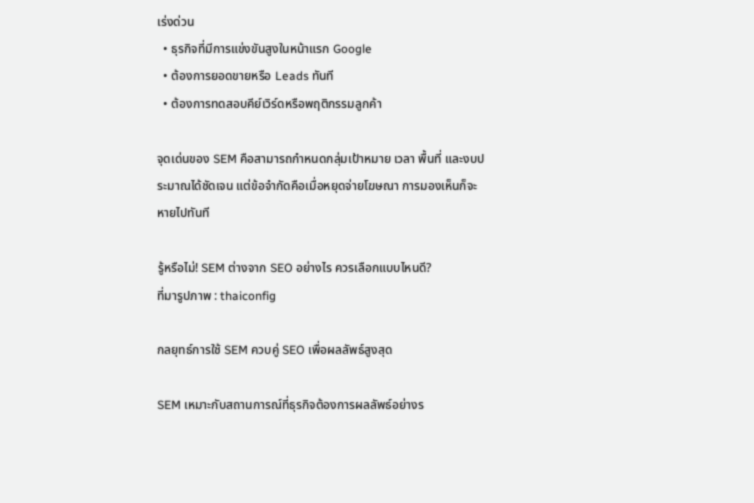เร่งด่วน
  • ธุรกิจที่มีการแข่งขันสูงในหน้าแรก Google
  • ต้องการยอดขายหรือ Leads ทันที
  • ต้องการทดสอบคีย์เวิร์ดหรือพฤติกรรมลูกค้า

จุดเด่นของ SEM คือสามารถกำหนดกลุ่มเป้าหมาย เวลา พื้นที่ และงบประมาณได้ชัดเจน แต่ข้อจำกัดคือเมื่อหยุดจ่ายโฆษณา การมองเห็นก็จะหายไปทันที

รู้หรือไม่! SEM ต่างจาก SEO อย่างไร ควรเลือกแบบไหนดี?
ที่มารูปภาพ : thaiconfig

กลยุทธ์การใช้ SEM ควบคู่ SEO เพื่อผลลัพธ์สูงสุด

SEM เหมาะกับสถานการณ์ที่ธุรกิจต้องการผลลัพธ์อย่างร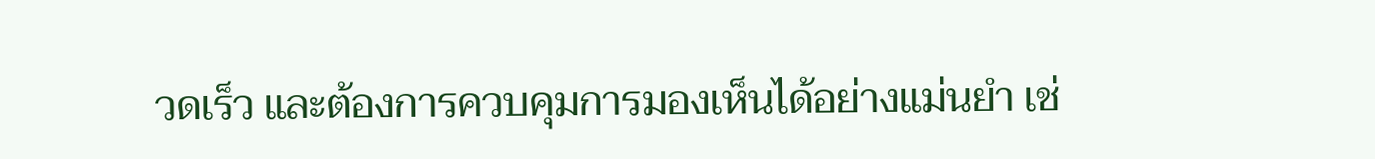วดเร็ว และต้องการควบคุมการมองเห็นได้อย่างแม่นยำ เช่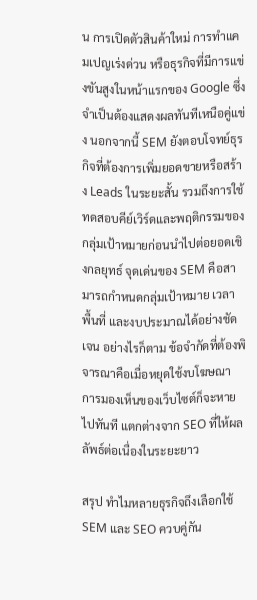น การเปิดตัวสินค้าใหม่ การทำแคมเปญเร่งด่วน หรือธุรกิจที่มีการแข่งขันสูงในหน้าแรกของ Google ซึ่งจำเป็นต้องแสดงผลทันทีเหนือคู่แข่ง นอกจากนี้ SEM ยังตอบโจทย์ธุรกิจที่ต้องการเพิ่มยอดขายหรือสร้าง Leads ในระยะสั้น รวมถึงการใช้ทดสอบคีย์เวิร์ดและพฤติกรรมของกลุ่มเป้าหมายก่อนนำไปต่อยอดเชิงกลยุทธ์ จุดเด่นของ SEM คือสามารถกำหนดกลุ่มเป้าหมาย เวลา พื้นที่ และงบประมาณได้อย่างชัดเจน อย่างไรก็ตาม ข้อจำกัดที่ต้องพิจารณาคือเมื่อหยุดใช้งบโฆษณา การมองเห็นของเว็บไซต์ก็จะหายไปทันที แตกต่างจาก SEO ที่ให้ผลลัพธ์ต่อเนื่องในระยะยาว

สรุป ทำไมหลายธุรกิจถึงเลือกใช้ SEM และ SEO ควบคู่กัน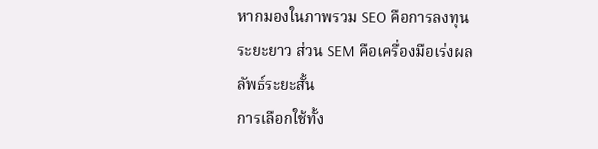หากมองในภาพรวม SEO คือการลงทุนระยะยาว ส่วน SEM คือเครื่องมือเร่งผลลัพธ์ระยะสั้น
การเลือกใช้ทั้ง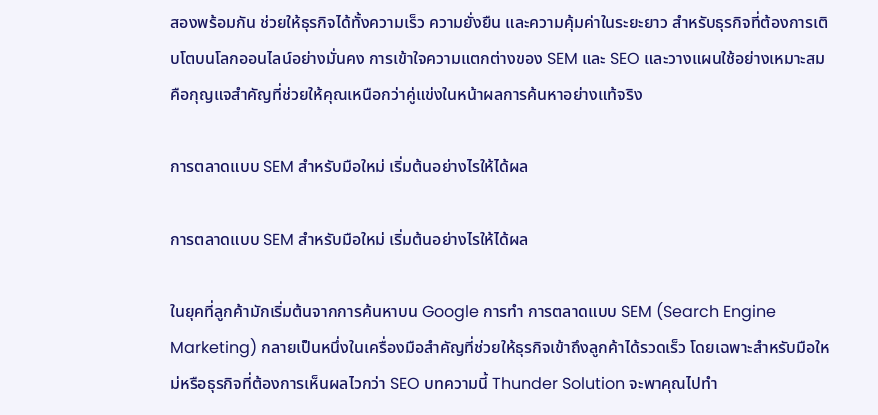สองพร้อมกัน ช่วยให้ธุรกิจได้ทั้งความเร็ว ความยั่งยืน และความคุ้มค่าในระยะยาว สำหรับธุรกิจที่ต้องการเติบโตบนโลกออนไลน์อย่างมั่นคง การเข้าใจความแตกต่างของ SEM และ SEO และวางแผนใช้อย่างเหมาะสม คือกุญแจสำคัญที่ช่วยให้คุณเหนือกว่าคู่แข่งในหน้าผลการค้นหาอย่างแท้จริง

การตลาดแบบ SEM สำหรับมือใหม่ เริ่มต้นอย่างไรให้ได้ผล

การตลาดแบบ SEM สำหรับมือใหม่ เริ่มต้นอย่างไรให้ได้ผล

ในยุคที่ลูกค้ามักเริ่มต้นจากการค้นหาบน Google การทำ การตลาดแบบ SEM (Search Engine Marketing) กลายเป็นหนึ่งในเครื่องมือสำคัญที่ช่วยให้ธุรกิจเข้าถึงลูกค้าได้รวดเร็ว โดยเฉพาะสำหรับมือใหม่หรือธุรกิจที่ต้องการเห็นผลไวกว่า SEO บทความนี้ Thunder Solution จะพาคุณไปทำ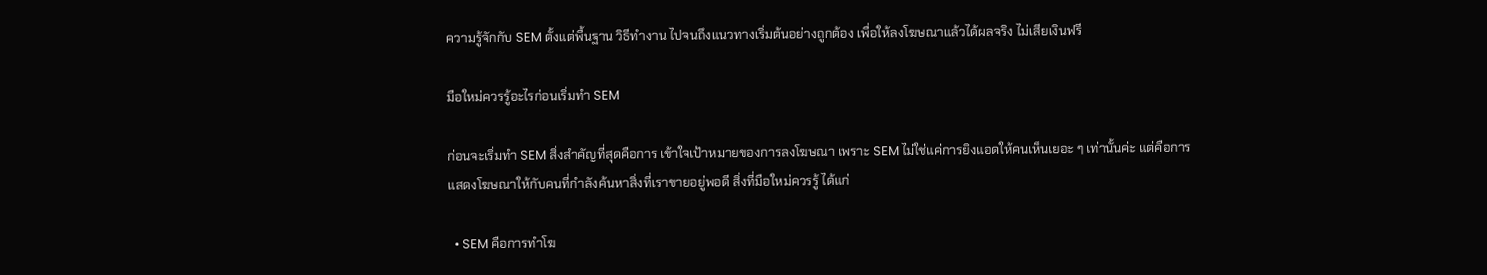ความรู้จักกับ SEM ตั้งแต่พื้นฐาน วิธีทำงาน ไปจนถึงแนวทางเริ่มต้นอย่างถูกต้อง เพื่อให้ลงโฆษณาแล้วได้ผลจริง ไม่เสียเงินฟรี

มือใหม่ควรรู้อะไรก่อนเริ่มทำ SEM

ก่อนจะเริ่มทำ SEM สิ่งสำคัญที่สุดคือการ เข้าใจเป้าหมายของการลงโฆษณา เพราะ SEM ไม่ใช่แค่การยิงแอดให้คนเห็นเยอะ ๆ เท่านั้นค่ะ แต่คือการแสดงโฆษณาให้กับคนที่กำลังค้นหาสิ่งที่เราขายอยู่พอดี สิ่งที่มือใหม่ควรรู้ ได้แก่

  • SEM คือการทำโฆ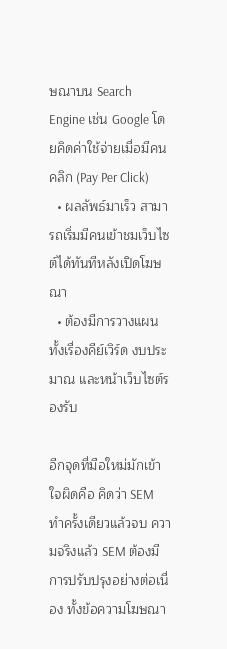ษณาบน Search Engine เช่น Google โดยคิดค่าใช้จ่ายเมื่อมีคนคลิก (Pay Per Click)
  • ผลลัพธ์มาเร็ว สามารถเริ่มมีคนเข้าชมเว็บไซต์ได้ทันทีหลังเปิดโฆษณา
  • ต้องมีการวางแผน ทั้งเรื่องคีย์เวิร์ด งบประมาณ และหน้าเว็บไซต์รองรับ

อีกจุดที่มือใหม่มักเข้าใจผิดคือ คิดว่า SEM ทำครั้งเดียวแล้วจบ ความจริงแล้ว SEM ต้องมีการปรับปรุงอย่างต่อเนื่อง ทั้งข้อความโฆษณา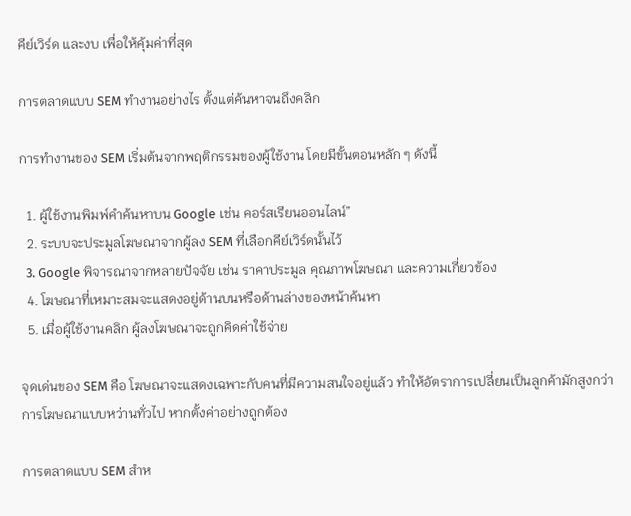คีย์เวิร์ด และงบ เพื่อให้คุ้มค่าที่สุด

การตลาดแบบ SEM ทำงานอย่างไร ตั้งแต่ค้นหาจนถึงคลิก

การทำงานของ SEM เริ่มต้นจากพฤติกรรมของผู้ใช้งาน โดยมีขั้นตอนหลัก ๆ ดังนี้

  1. ผู้ใช้งานพิมพ์คำค้นหาบน Google เช่น คอร์สเรียนออนไลน์”
  2. ระบบจะประมูลโฆษณาจากผู้ลง SEM ที่เลือกคีย์เวิร์ดนั้นไว้
  3. Google พิจารณาจากหลายปัจจัย เช่น ราคาประมูล คุณภาพโฆษณา และความเกี่ยวข้อง
  4. โฆษณาที่เหมาะสมจะแสดงอยู่ด้านบนหรือด้านล่างของหน้าค้นหา
  5. เมื่อผู้ใช้งานคลิก ผู้ลงโฆษณาจะถูกคิดค่าใช้จ่าย

จุดเด่นของ SEM คือ โฆษณาจะแสดงเฉพาะกับคนที่มีความสนใจอยู่แล้ว ทำให้อัตราการเปลี่ยนเป็นลูกค้ามักสูงกว่าการโฆษณาแบบหว่านทั่วไป หากตั้งค่าอย่างถูกต้อง

การตลาดแบบ SEM สำห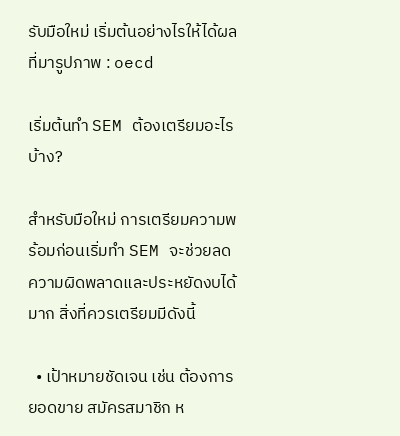รับมือใหม่ เริ่มต้นอย่างไรให้ได้ผล
ที่มารูปภาพ : oecd

เริ่มต้นทำ SEM ต้องเตรียมอะไรบ้าง?

สำหรับมือใหม่ การเตรียมความพร้อมก่อนเริ่มทำ SEM จะช่วยลดความผิดพลาดและประหยัดงบได้มาก สิ่งที่ควรเตรียมมีดังนี้

  • เป้าหมายชัดเจน เช่น ต้องการยอดขาย สมัครสมาชิก ห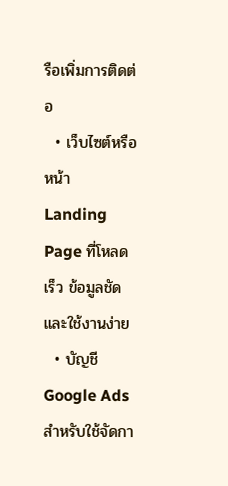รือเพิ่มการติดต่อ
  • เว็บไซต์หรือหน้า Landing Page ที่โหลดเร็ว ข้อมูลชัด และใช้งานง่าย
  • บัญชี Google Ads สำหรับใช้จัดกา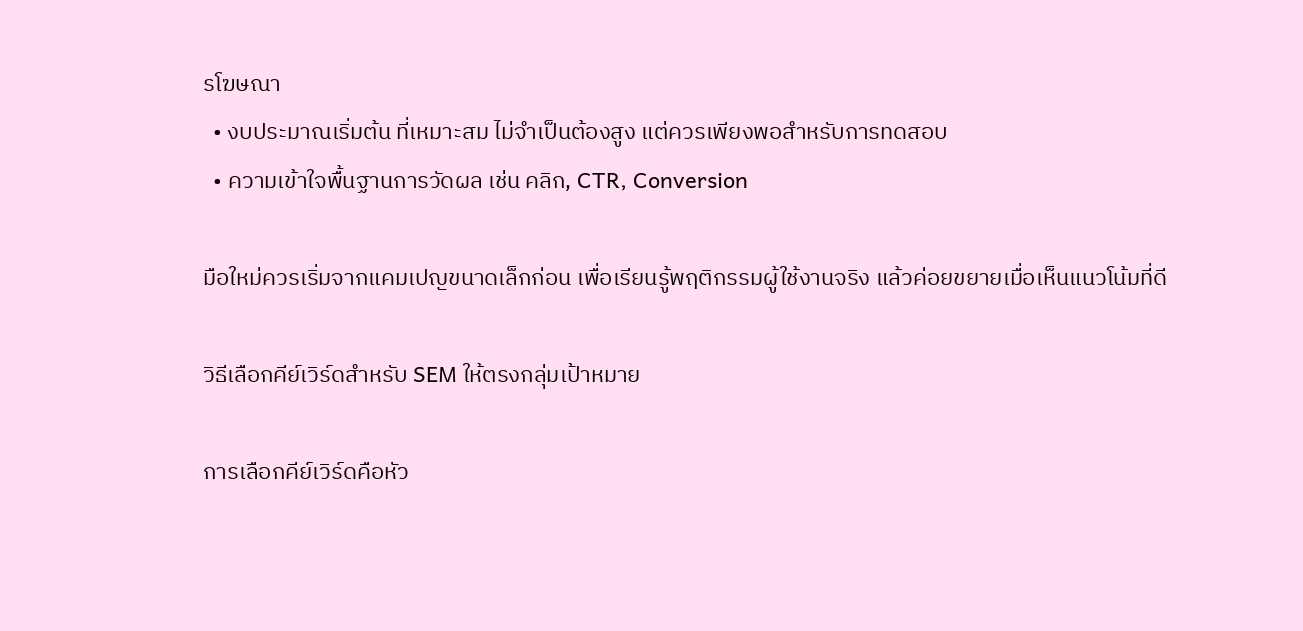รโฆษณา
  • งบประมาณเริ่มต้น ที่เหมาะสม ไม่จำเป็นต้องสูง แต่ควรเพียงพอสำหรับการทดสอบ
  • ความเข้าใจพื้นฐานการวัดผล เช่น คลิก, CTR, Conversion

มือใหม่ควรเริ่มจากแคมเปญขนาดเล็กก่อน เพื่อเรียนรู้พฤติกรรมผู้ใช้งานจริง แล้วค่อยขยายเมื่อเห็นแนวโน้มที่ดี

วิธีเลือกคีย์เวิร์ดสำหรับ SEM ให้ตรงกลุ่มเป้าหมาย

การเลือกคีย์เวิร์ดคือหัว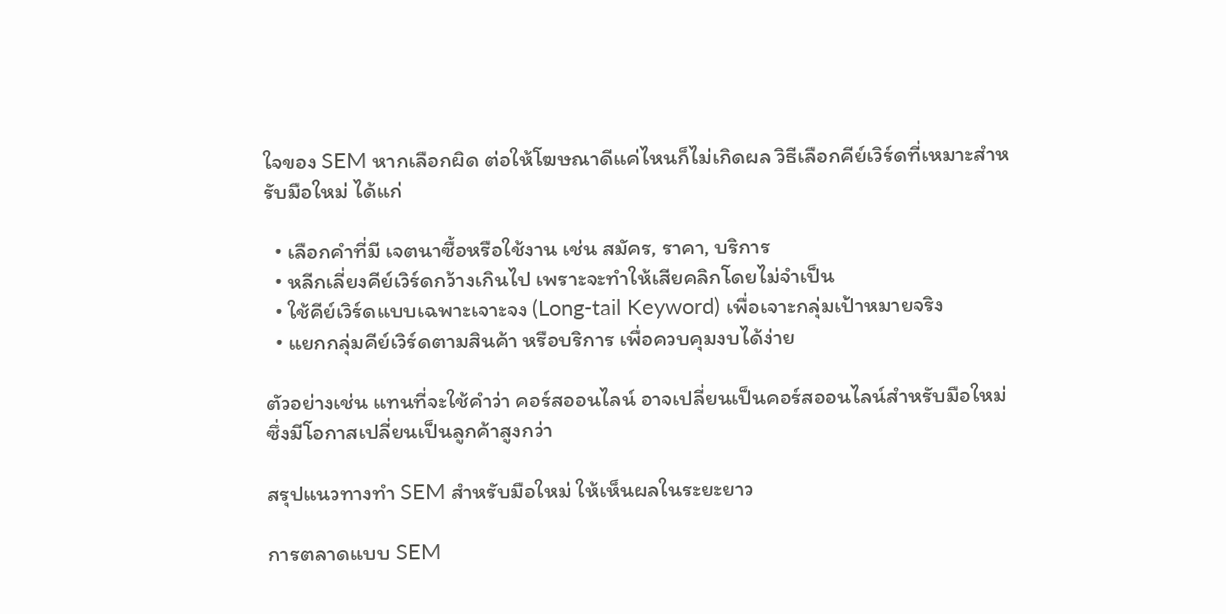ใจของ SEM หากเลือกผิด ต่อให้โฆษณาดีแค่ไหนก็ไม่เกิดผล วิธีเลือกคีย์เวิร์ดที่เหมาะสำหรับมือใหม่ ได้แก่

  • เลือกคำที่มี เจตนาซื้อหรือใช้งาน เช่น สมัคร, ราคา, บริการ
  • หลีกเลี่ยงคีย์เวิร์ดกว้างเกินไป เพราะจะทำให้เสียคลิกโดยไม่จำเป็น
  • ใช้คีย์เวิร์ดแบบเฉพาะเจาะจง (Long-tail Keyword) เพื่อเจาะกลุ่มเป้าหมายจริง
  • แยกกลุ่มคีย์เวิร์ดตามสินค้า หรือบริการ เพื่อควบคุมงบได้ง่าย

ตัวอย่างเช่น แทนที่จะใช้คำว่า คอร์สออนไลน์ อาจเปลี่ยนเป็นคอร์สออนไลน์สำหรับมือใหม่ซึ่งมีโอกาสเปลี่ยนเป็นลูกค้าสูงกว่า

สรุปแนวทางทำ SEM สำหรับมือใหม่ ให้เห็นผลในระยะยาว

การตลาดแบบ SEM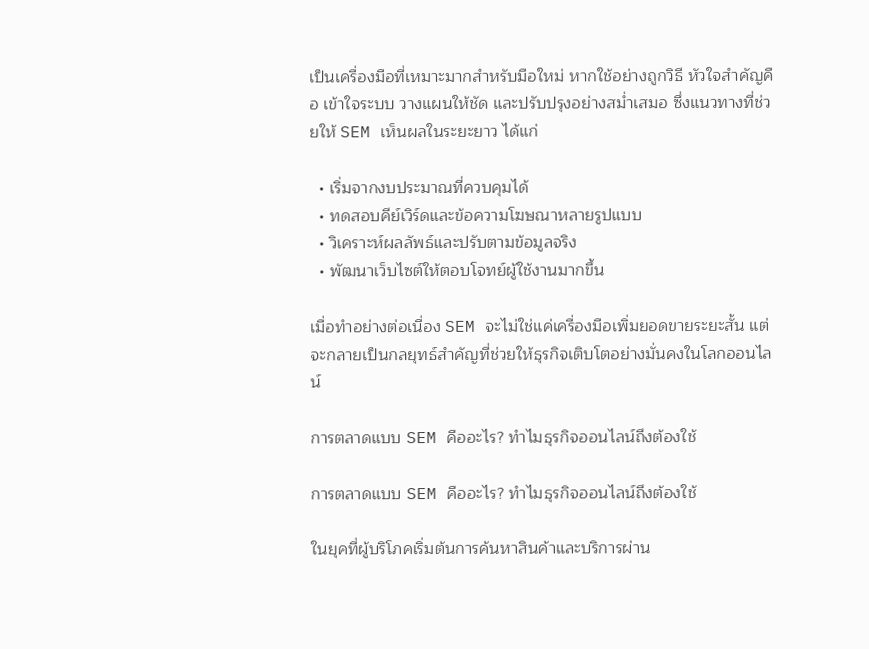เป็นเครื่องมือที่เหมาะมากสำหรับมือใหม่ หากใช้อย่างถูกวิธี หัวใจสำคัญคือ เข้าใจระบบ วางแผนให้ชัด และปรับปรุงอย่างสม่ำเสมอ ซึ่งแนวทางที่ช่วยให้ SEM เห็นผลในระยะยาว ได้แก่

  • เริ่มจากงบประมาณที่ควบคุมได้
  • ทดสอบคีย์เวิร์ดและข้อความโฆษณาหลายรูปแบบ
  • วิเคราะห์ผลลัพธ์และปรับตามข้อมูลจริง
  • พัฒนาเว็บไซต์ให้ตอบโจทย์ผู้ใช้งานมากขึ้น

เมื่อทำอย่างต่อเนื่อง SEM จะไม่ใช่แค่เครื่องมือเพิ่มยอดขายระยะสั้น แต่จะกลายเป็นกลยุทธ์สำคัญที่ช่วยให้ธุรกิจเติบโตอย่างมั่นคงในโลกออนไลน์

การตลาดแบบ SEM คืออะไร? ทำไมธุรกิจออนไลน์ถึงต้องใช้

การตลาดแบบ SEM คืออะไร? ทำไมธุรกิจออนไลน์ถึงต้องใช้

ในยุคที่ผู้บริโภคเริ่มต้นการค้นหาสินค้าและบริการผ่าน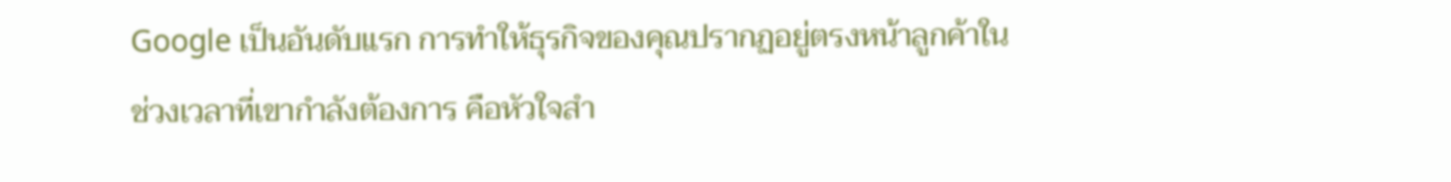Google เป็นอันดับแรก การทำให้ธุรกิจของคุณปรากฏอยู่ตรงหน้าลูกค้าในช่วงเวลาที่เขากำลังต้องการ คือหัวใจสำ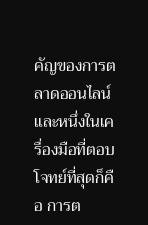คัญของการตลาดออนไลน์ และหนึ่งในเครื่องมือที่ตอบโจทย์ที่สุดก็คือ การต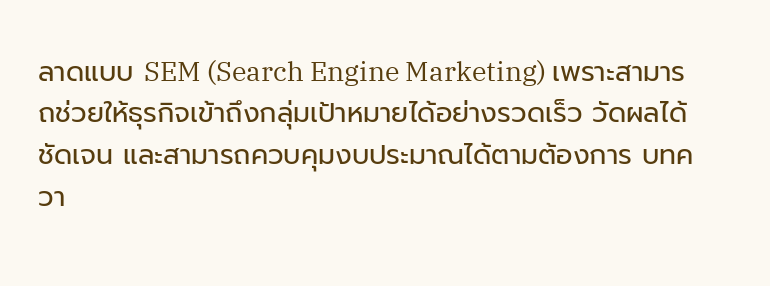ลาดแบบ SEM (Search Engine Marketing) เพราะสามารถช่วยให้ธุรกิจเข้าถึงกลุ่มเป้าหมายได้อย่างรวดเร็ว วัดผลได้ชัดเจน และสามารถควบคุมงบประมาณได้ตามต้องการ บทควา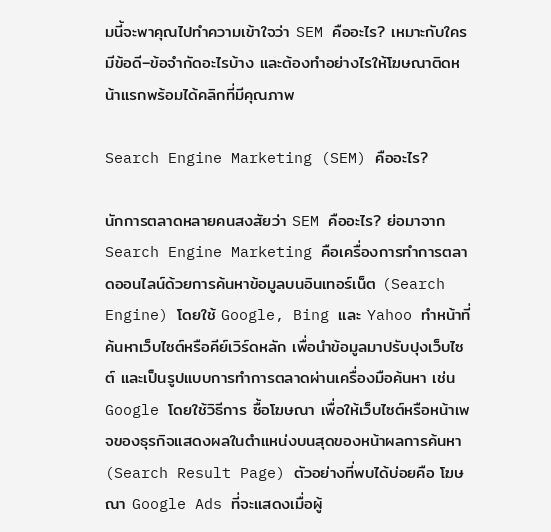มนี้จะพาคุณไปทำความเข้าใจว่า SEM คืออะไร? เหมาะกับใคร มีข้อดี–ข้อจำกัดอะไรบ้าง และต้องทำอย่างไรให้โฆษณาติดหน้าแรกพร้อมได้คลิกที่มีคุณภาพ

Search Engine Marketing (SEM) คืออะไร?

นักการตลาดหลายคนสงสัยว่า SEM คืออะไร? ย่อมาจาก Search Engine Marketing คือเครื่องการทำการตลาดออนไลน์ด้วยการค้นหาข้อมูลบนอินเทอร์เน็ต (Search Engine) โดยใช้ Google, Bing และ Yahoo ทำหน้าที่ค้นหาเว็บไซต์หรือคีย์เวิร์ดหลัก เพื่อนำข้อมูลมาปรับปุงเว็บไซต์ และเป็นรูปแบบการทำการตลาดผ่านเครื่องมือค้นหา เช่น Google โดยใช้วิธีการ ซื้อโฆษณา เพื่อให้เว็บไซต์หรือหน้าเพจของธุรกิจแสดงผลในตำแหน่งบนสุดของหน้าผลการค้นหา (Search Result Page) ตัวอย่างที่พบได้บ่อยคือ โฆษณา Google Ads ที่จะแสดงเมื่อผู้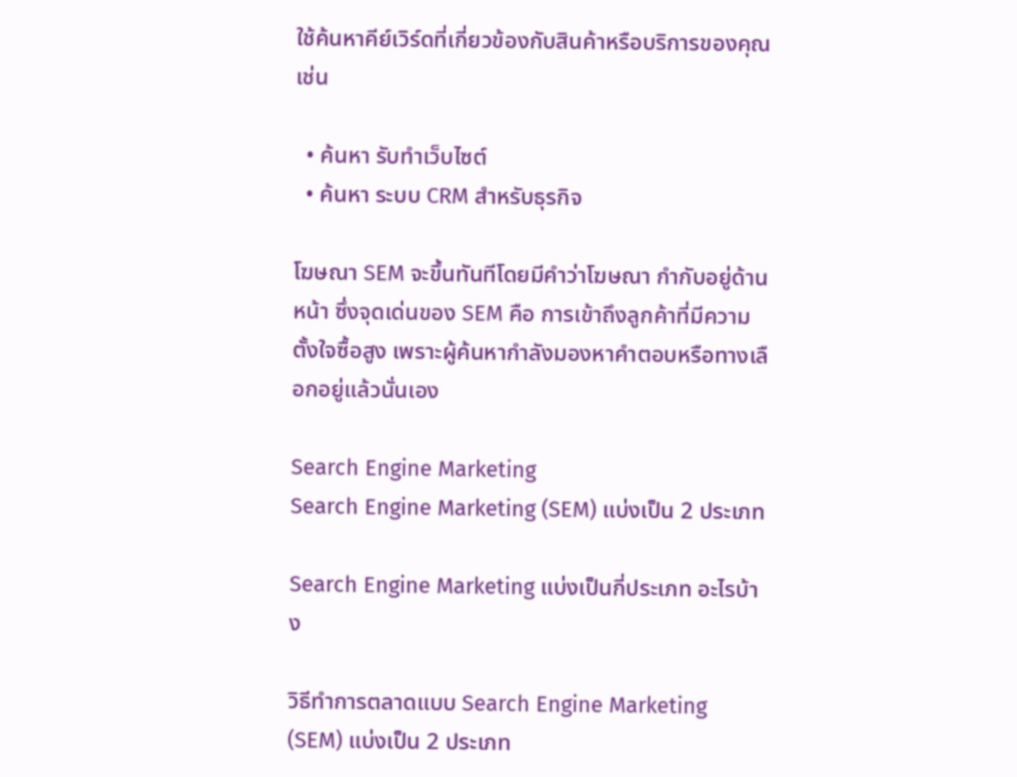ใช้ค้นหาคีย์เวิร์ดที่เกี่ยวข้องกับสินค้าหรือบริการของคุณ เช่น

  • ค้นหา รับทำเว็บไซต์
  • ค้นหา ระบบ CRM สำหรับธุรกิจ

โฆษณา SEM จะขึ้นทันทีโดยมีคำว่าโฆษณา กำกับอยู่ด้านหน้า ซึ่งจุดเด่นของ SEM คือ การเข้าถึงลูกค้าที่มีความตั้งใจซื้อสูง เพราะผู้ค้นหากำลังมองหาคำตอบหรือทางเลือกอยู่แล้วนั่นเอง

Search Engine Marketing
Search Engine Marketing (SEM) แบ่งเป็น 2 ประเภท

Search Engine Marketing แบ่งเป็นกี่ประเภท อะไรบ้าง

วิธีทำการตลาดแบบ Search Engine Marketing (SEM) แบ่งเป็น 2 ประเภท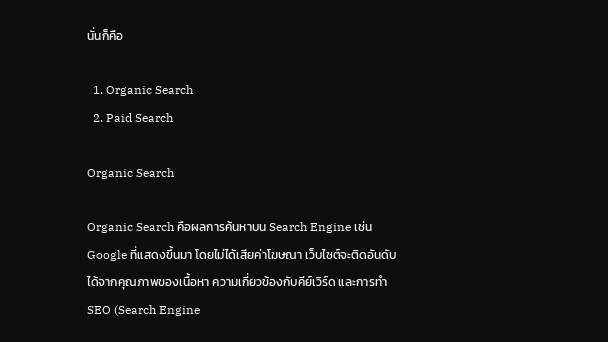นั่นก็คือ

  1. Organic Search
  2. Paid Search

Organic Search

Organic Search คือผลการค้นหาบน Search Engine เช่น Google ที่แสดงขึ้นมา โดยไม่ได้เสียค่าโฆษณา เว็บไซต์จะติดอันดับได้จากคุณภาพของเนื้อหา ความเกี่ยวข้องกับคีย์เวิร์ด และการทำ SEO (Search Engine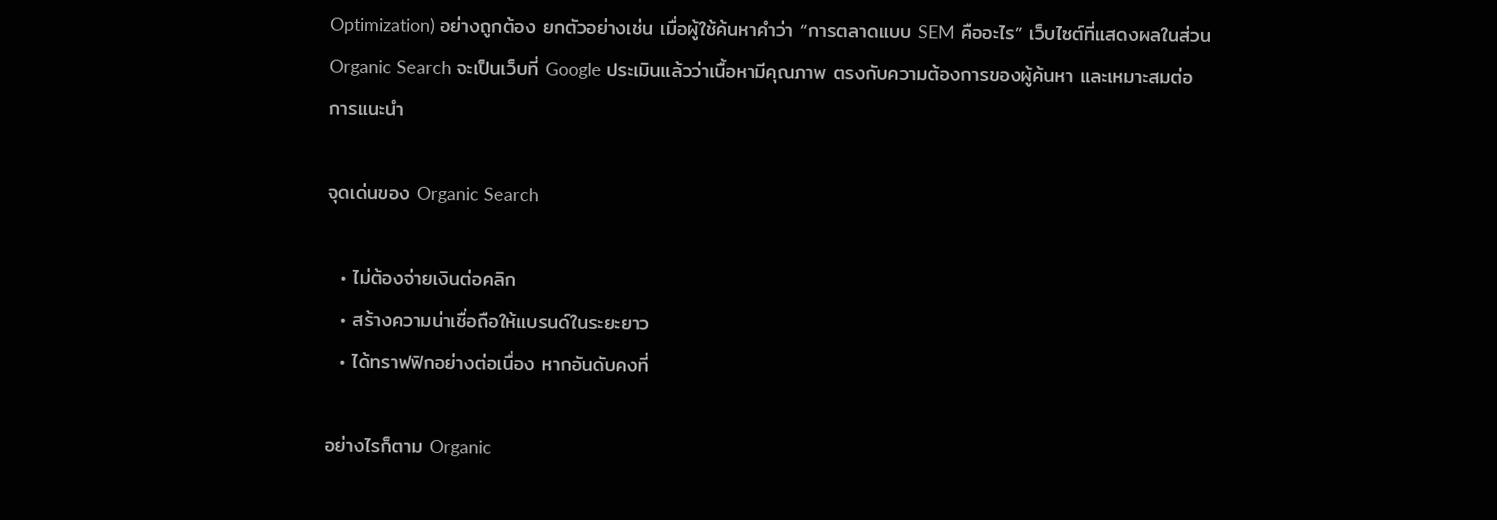Optimization) อย่างถูกต้อง ยกตัวอย่างเช่น เมื่อผู้ใช้ค้นหาคำว่า “การตลาดแบบ SEM คืออะไร” เว็บไซต์ที่แสดงผลในส่วน Organic Search จะเป็นเว็บที่ Google ประเมินแล้วว่าเนื้อหามีคุณภาพ ตรงกับความต้องการของผู้ค้นหา และเหมาะสมต่อการแนะนำ

จุดเด่นของ Organic Search

  • ไม่ต้องจ่ายเงินต่อคลิก
  • สร้างความน่าเชื่อถือให้แบรนด์ในระยะยาว
  • ได้ทราฟฟิกอย่างต่อเนื่อง หากอันดับคงที่

อย่างไรก็ตาม Organic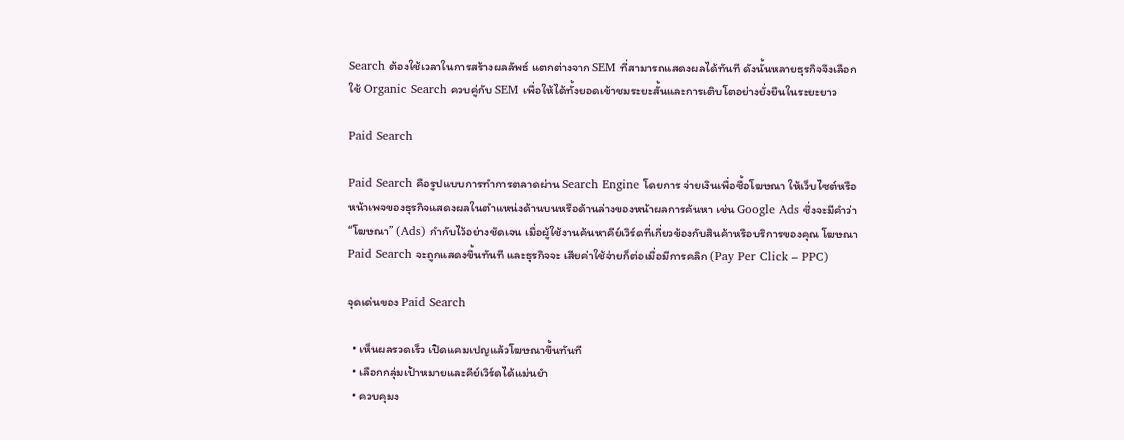Search ต้องใช้เวลาในการสร้างผลลัพธ์ แตกต่างจาก SEM ที่สามารถแสดงผลได้ทันที ดังนั้นหลายธุรกิจจึงเลือกใช้ Organic Search ควบคู่กับ SEM เพื่อให้ได้ทั้งยอดเข้าชมระยะสั้นและการเติบโตอย่างยั่งยืนในระยะยาว

Paid Search

Paid Search คือรูปแบบการทำการตลาดผ่าน Search Engine โดยการ จ่ายเงินเพื่อซื้อโฆษณา ให้เว็บไซต์หรือหน้าเพจของธุรกิจแสดงผลในตำแหน่งด้านบนหรือด้านล่างของหน้าผลการค้นหา เช่น Google Ads ซึ่งจะมีคำว่า “โฆษณา” (Ads) กำกับไว้อย่างชัดเจน เมื่อผู้ใช้งานค้นหาคีย์เวิร์ดที่เกี่ยวข้องกับสินค้าหรือบริการของคุณ โฆษณา Paid Search จะถูกแสดงขึ้นทันที และธุรกิจจะ เสียค่าใช้จ่ายก็ต่อเมื่อมีการคลิก (Pay Per Click – PPC)

จุดเด่นของ Paid Search

  • เห็นผลรวดเร็ว เปิดแคมเปญแล้วโฆษณาขึ้นทันที
  • เลือกกลุ่มเป้าหมายและคีย์เวิร์ดได้แม่นยำ
  • ควบคุมง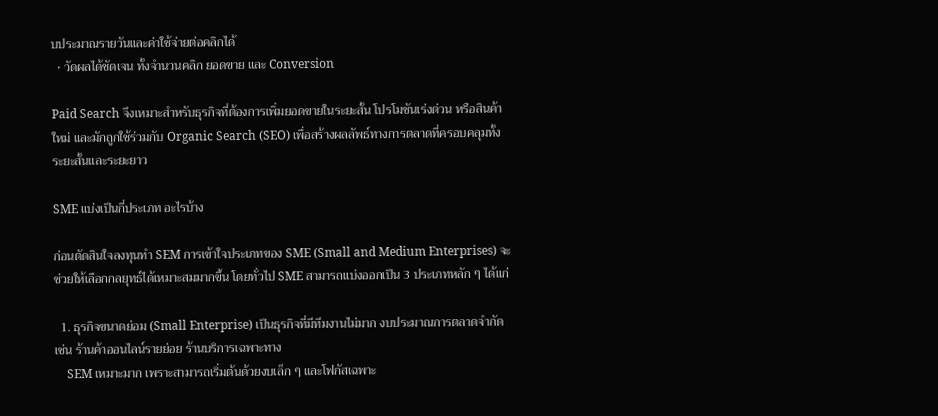บประมาณรายวันและค่าใช้จ่ายต่อคลิกได้
  • วัดผลได้ชัดเจน ทั้งจำนวนคลิก ยอดขาย และ Conversion

Paid Search จึงเหมาะสำหรับธุรกิจที่ต้องการเพิ่มยอดขายในระยะสั้น โปรโมชันเร่งด่วน หรือสินค้าใหม่ และมักถูกใช้ร่วมกับ Organic Search (SEO) เพื่อสร้างผลลัพธ์ทางการตลาดที่ครอบคลุมทั้งระยะสั้นและระยะยาว

SME แบ่งเป็นกี่ประเภท อะไรบ้าง

ก่อนตัดสินใจลงทุนทำ SEM การเข้าใจประเภทของ SME (Small and Medium Enterprises) จะช่วยให้เลือกกลยุทธ์ได้เหมาะสมมากขึ้น โดยทั่วไป SME สามารถแบ่งออกเป็น 3 ประเภทหลัก ๆ ได้แก่

  1. ธุรกิจขนาดย่อม (Small Enterprise) เป็นธุรกิจที่มีทีมงานไม่มาก งบประมาณการตลาดจำกัด เช่น ร้านค้าออนไลน์รายย่อย ร้านบริการเฉพาะทาง
    SEM เหมาะมาก เพราะสามารถเริ่มต้นด้วยงบเล็ก ๆ และโฟกัสเฉพาะ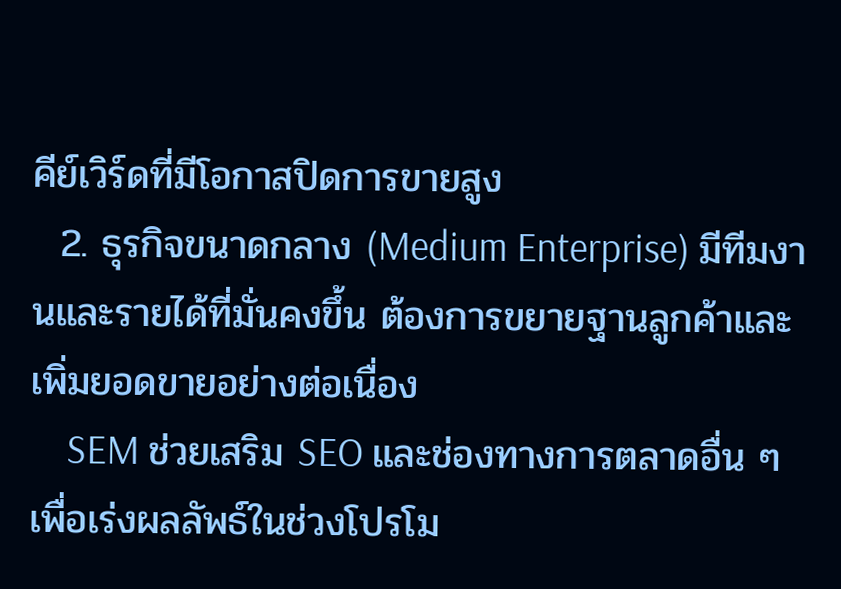คีย์เวิร์ดที่มีโอกาสปิดการขายสูง
  2. ธุรกิจขนาดกลาง (Medium Enterprise) มีทีมงานและรายได้ที่มั่นคงขึ้น ต้องการขยายฐานลูกค้าและเพิ่มยอดขายอย่างต่อเนื่อง
    SEM ช่วยเสริม SEO และช่องทางการตลาดอื่น ๆ เพื่อเร่งผลลัพธ์ในช่วงโปรโม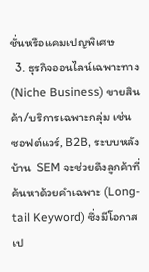ชั่นหรือแคมเปญพิเศษ
  3. ธุรกิจออนไลน์เฉพาะทาง (Niche Business) ขายสินค้า/บริการเฉพาะกลุ่ม เช่น ซอฟต์แวร์, B2B, ระบบหลังบ้าน  SEM จะช่วยดึงลูกค้าที่ค้นหาด้วยคำเฉพาะ (Long-tail Keyword) ซึ่งมีโอกาสเป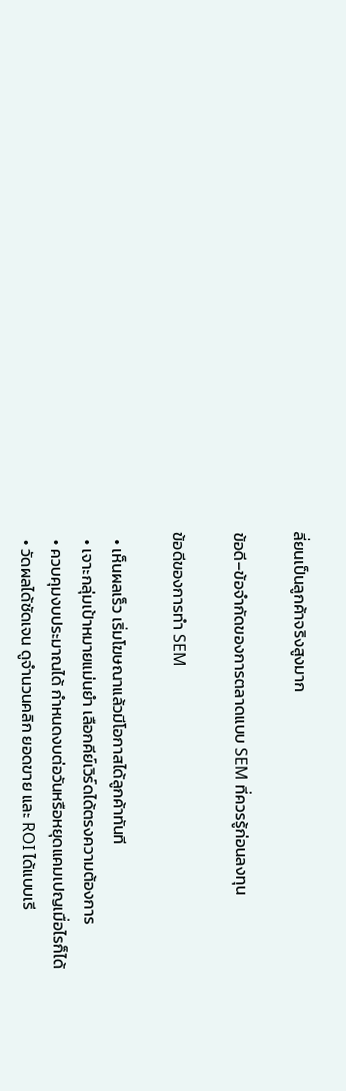ลี่ยนเป็นลูกค้าจริงสูงมาก

ข้อดี–ข้อจำกัดของการตลาดแบบ SEM ที่ควรรู้ก่อนลงทุน

ข้อดีของการทำ SEM

  • เห็นผลเร็ว เริ่มโฆษณาแล้วมีโอกาสได้ลูกค้าทันที
  • เจาะกลุ่มเป้าหมายแม่นยำ เลือกคีย์เวิร์ดได้ตรงความต้องการ
  • ควบคุมงบประมาณได้ กำหนดงบต่อวันหรือหยุดแคมเปญเมื่อไรก็ได้
  • วัดผลได้ชัดเจน ดูจำนวนคลิก ยอดขาย และ ROI ได้แบบเรี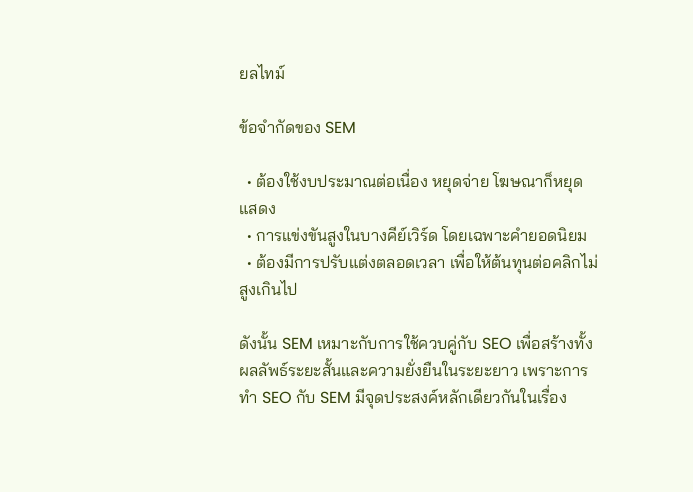ยลไทม์

ข้อจำกัดของ SEM

  • ต้องใช้งบประมาณต่อเนื่อง หยุดจ่าย โฆษณาก็หยุดแสดง
  • การแข่งขันสูงในบางคีย์เวิร์ด โดยเฉพาะคำยอดนิยม
  • ต้องมีการปรับแต่งตลอดเวลา เพื่อให้ต้นทุนต่อคลิกไม่สูงเกินไป

ดังนั้น SEM เหมาะกับการใช้ควบคู่กับ SEO เพื่อสร้างทั้งผลลัพธ์ระยะสั้นและความยั่งยืนในระยะยาว เพราะการทำ SEO กับ SEM มีจุดประสงค์หลักเดียวกันในเรื่อง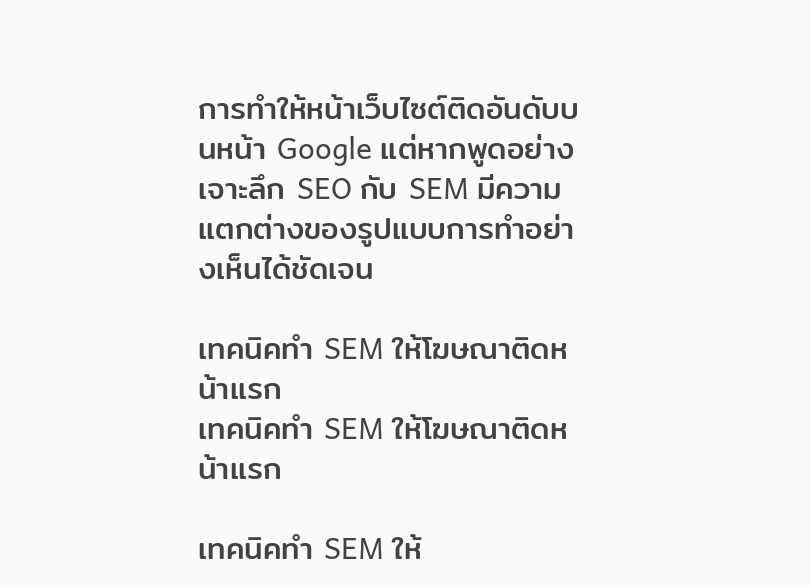การทำให้หน้าเว็บไซต์ติดอันดับบนหน้า Google แต่หากพูดอย่างเจาะลึก SEO กับ SEM มีความแตกต่างของรูปแบบการทำอย่างเห็นได้ชัดเจน

เทคนิคทำ SEM ให้โฆษณาติดหน้าแรก
เทคนิคทำ SEM ให้โฆษณาติดหน้าแรก

เทคนิคทำ SEM ให้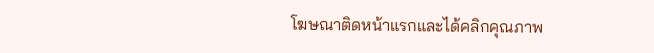โฆษณาติดหน้าแรกและได้คลิกคุณภาพ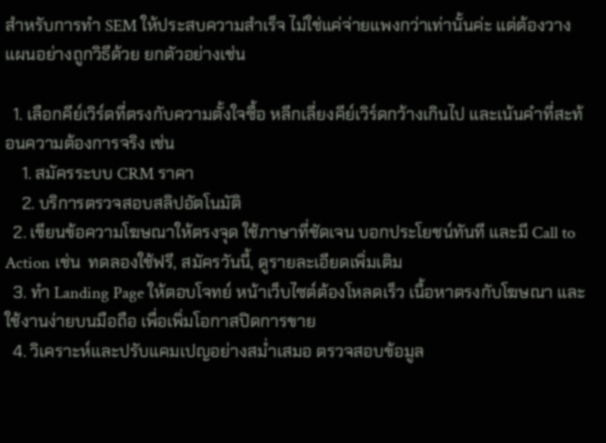สำหรับการทำ SEM ให้ประสบความสำเร็จ ไม่ใช่แค่จ่ายแพงกว่าเท่านั้นค่ะ แต่ต้องวางแผนอย่างถูกวิธีด้วย ยกตัวอย่างเช่น

  1. เลือกคีย์เวิร์ดที่ตรงกับความตั้งใจซื้อ หลีกเลี่ยงคีย์เวิร์ดกว้างเกินไป และเน้นคำที่สะท้อนความต้องการจริง เช่น
    1. สมัครระบบ CRM ราคา
    2. บริการตรวจสอบสลิปอัตโนมัติ
  2. เขียนข้อความโฆษณาให้ตรงจุด ใช้ภาษาที่ชัดเจน บอกประโยชน์ทันที และมี Call to Action เช่น  ทดลองใช้ฟรี, สมัครวันนี้, ดูรายละเอียดเพิ่มเติม
  3. ทำ Landing Page ให้ตอบโจทย์ หน้าเว็บไซต์ต้องโหลดเร็ว เนื้อหาตรงกับโฆษณา และใช้งานง่ายบนมือถือ เพื่อเพิ่มโอกาสปิดการขาย
  4. วิเคราะห์และปรับแคมเปญอย่างสม่ำเสมอ ตรวจสอบข้อมูล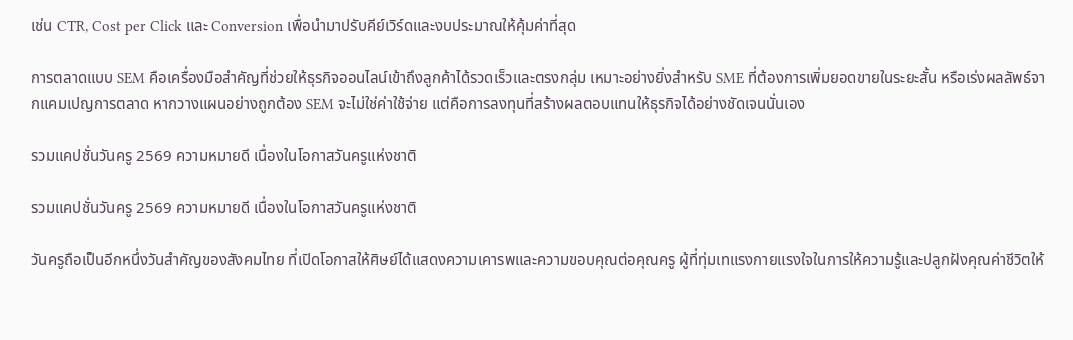เช่น CTR, Cost per Click และ Conversion เพื่อนำมาปรับคีย์เวิร์ดและงบประมาณให้คุ้มค่าที่สุด

การตลาดแบบ SEM คือเครื่องมือสำคัญที่ช่วยให้ธุรกิจออนไลน์เข้าถึงลูกค้าได้รวดเร็วและตรงกลุ่ม เหมาะอย่างยิ่งสำหรับ SME ที่ต้องการเพิ่มยอดขายในระยะสั้น หรือเร่งผลลัพธ์จากแคมเปญการตลาด หากวางแผนอย่างถูกต้อง SEM จะไม่ใช่ค่าใช้จ่าย แต่คือการลงทุนที่สร้างผลตอบแทนให้ธุรกิจได้อย่างชัดเจนนั่นเอง

รวมแคปชั่นวันครู 2569 ความหมายดี เนื่องในโอกาสวันครูแห่งชาติ

รวมแคปชั่นวันครู 2569 ความหมายดี เนื่องในโอกาสวันครูแห่งชาติ

วันครูถือเป็นอีกหนึ่งวันสำคัญของสังคมไทย ที่เปิดโอกาสให้ศิษย์ได้แสดงความเคารพและความขอบคุณต่อคุณครู ผู้ที่ทุ่มเทแรงกายแรงใจในการให้ความรู้และปลูกฝังคุณค่าชีวิตให้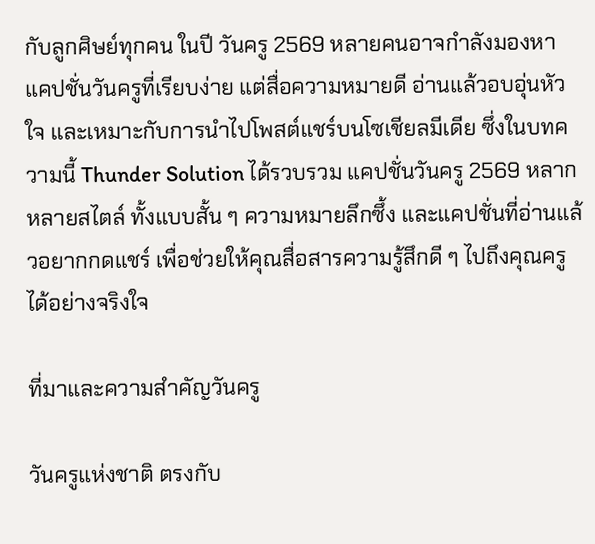กับลูกศิษย์ทุกคน ในปี วันครู 2569 หลายคนอาจกำลังมองหาแคปชั่นวันครูที่เรียบง่าย แต่สื่อความหมายดี อ่านแล้วอบอุ่นหัวใจ และเหมาะกับการนำไปโพสต์แชร์บนโซเชียลมีเดีย ซึ่งในบทความนี้ Thunder Solution ได้รวบรวม แคปชั่นวันครู 2569 หลากหลายสไตล์ ทั้งแบบสั้น ๆ ความหมายลึกซึ้ง และแคปชั่นที่อ่านแล้วอยากกดแชร์ เพื่อช่วยให้คุณสื่อสารความรู้สึกดี ๆ ไปถึงคุณครูได้อย่างจริงใจ

ที่มาและความสำคัญวันครู

วันครูแห่งชาติ ตรงกับ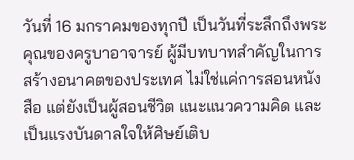วันที่ 16 มกราคมของทุกปี เป็นวันที่ระลึกถึงพระคุณของครูบาอาจารย์ ผู้มีบทบาทสำคัญในการสร้างอนาคตของประเทศ ไม่ใช่แค่การสอนหนังสือ แต่ยังเป็นผู้สอนชีวิต แนะแนวความคิด และเป็นแรงบันดาลใจให้ศิษย์เติบ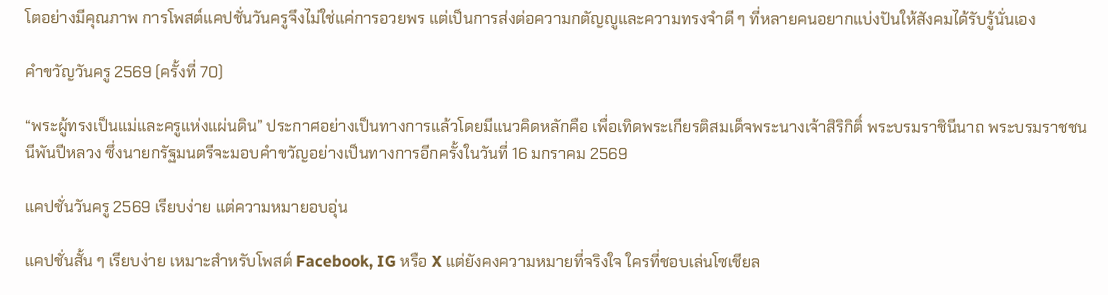โตอย่างมีคุณภาพ การโพสต์แคปชั่นวันครูจึงไม่ใช่แค่การอวยพร แต่เป็นการส่งต่อความกตัญญูและความทรงจำดี ๆ ที่หลายคนอยากแบ่งปันให้สังคมได้รับรู้นั่นเอง

คำขวัญวันครู 2569 (ครั้งที่ 70)

“พระผู้ทรงเป็นแม่และครูแห่งแผ่นดิน” ประกาศอย่างเป็นทางการแล้วโดยมีแนวคิดหลักคือ เพื่อเทิดพระเกียรติสมเด็จพระนางเจ้าสิริกิติ์ พระบรมราชินีนาถ พระบรมราชชนนีพันปีหลวง ซึ่งนายกรัฐมนตรีจะมอบคำขวัญอย่างเป็นทางการอีกครั้งในวันที่ 16 มกราคม 2569

แคปชั่นวันครู 2569 เรียบง่าย แต่ความหมายอบอุ่น

แคปชั่นสั้น ๆ เรียบง่าย เหมาะสำหรับโพสต์ Facebook, IG หรือ X แต่ยังคงความหมายที่จริงใจ ใครที่ชอบเล่นโซเชียล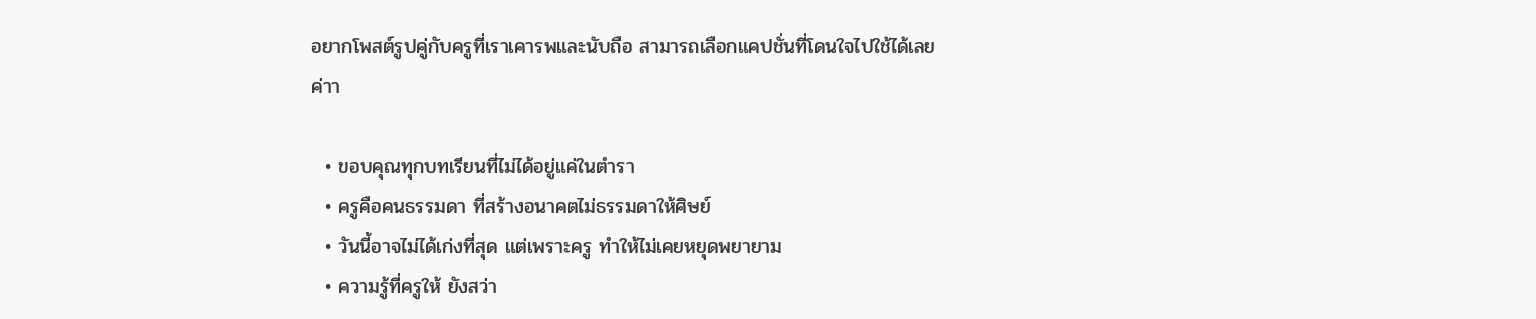อยากโพสต์รูปคู่กับครูที่เราเคารพและนับถือ สามารถเลือกแคปชั่นที่โดนใจไปใช้ได้เลยค่าา

  • ขอบคุณทุกบทเรียนที่ไม่ได้อยู่แค่ในตำรา
  • ครูคือคนธรรมดา ที่สร้างอนาคตไม่ธรรมดาให้ศิษย์
  • วันนี้อาจไม่ได้เก่งที่สุด แต่เพราะครู ทำให้ไม่เคยหยุดพยายาม
  • ความรู้ที่ครูให้ ยังสว่า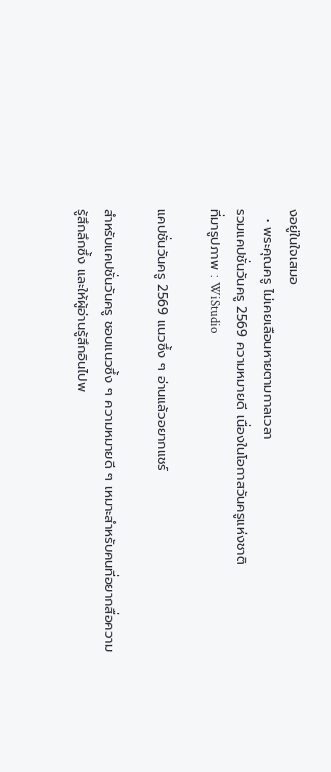งอยู่ในใจเสมอ
  • พระคุณครู ไม่เคยเลือนหายตามกาลเวลา
รวมแคปชั่นวันครู 2569 ความหมายดี เนื่องในโอกาสวันครูแห่งชาติ
ที่มารูปภาพ : WiStudio

แคปชั่นวันครู 2569 แนวซึ้ง ๆ อ่านแล้วอยากแชร์

สำหรับแคปชั่นวันครู ชอบแนวซึ้ง ๆ ความหมายดี ๆ เหมาะสำหรับคนที่อยากสื่อความรู้สึกลึกซึ้ง และให้ผู้อ่านรู้สึกอินไปพ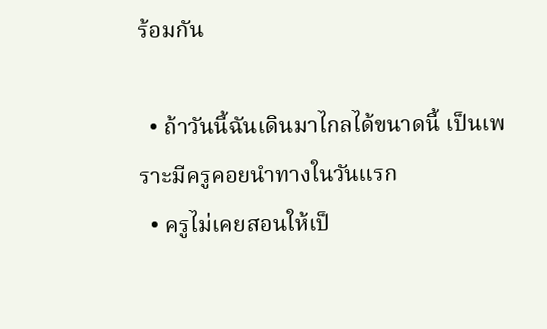ร้อมกัน

  • ถ้าวันนี้ฉันเดินมาไกลได้ขนาดนี้ เป็นเพราะมีครูคอยนำทางในวันแรก
  • ครูไม่เคยสอนให้เป็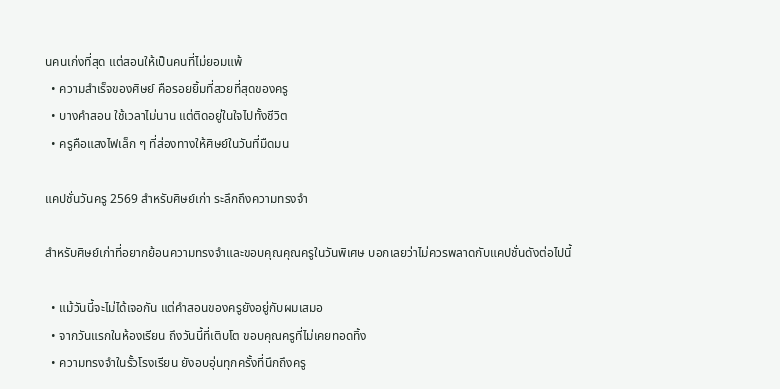นคนเก่งที่สุด แต่สอนให้เป็นคนที่ไม่ยอมแพ้
  • ความสำเร็จของศิษย์ คือรอยยิ้มที่สวยที่สุดของครู
  • บางคำสอน ใช้เวลาไม่นาน แต่ติดอยู่ในใจไปทั้งชีวิต
  • ครูคือแสงไฟเล็ก ๆ ที่ส่องทางให้ศิษย์ในวันที่มืดมน

แคปชั่นวันครู 2569 สำหรับศิษย์เก่า ระลึกถึงความทรงจำ

สำหรับศิษย์เก่าที่อยากย้อนความทรงจำและขอบคุณคุณครูในวันพิเศษ บอกเลยว่าไม่ควรพลาดกับแคปชั่นดังต่อไปนี้

  • แม้วันนี้จะไม่ได้เจอกัน แต่คำสอนของครูยังอยู่กับผมเสมอ
  • จากวันแรกในห้องเรียน ถึงวันนี้ที่เติบโต ขอบคุณครูที่ไม่เคยทอดทิ้ง
  • ความทรงจำในรั้วโรงเรียน ยังอบอุ่นทุกครั้งที่นึกถึงครู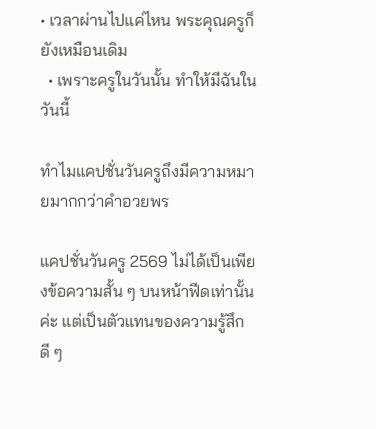• เวลาผ่านไปแค่ไหน พระคุณครูก็ยังเหมือนเดิม
  • เพราะครูในวันนั้น ทำให้มีฉันในวันนี้

ทำไมแคปชั่นวันครูถึงมีความหมายมากกว่าคำอวยพร

แคปชั่นวันครู 2569 ไม่ได้เป็นเพียงข้อความสั้น ๆ บนหน้าฟีดเท่านั้นค่ะ แต่เป็นตัวแทนของความรู้สึกดี ๆ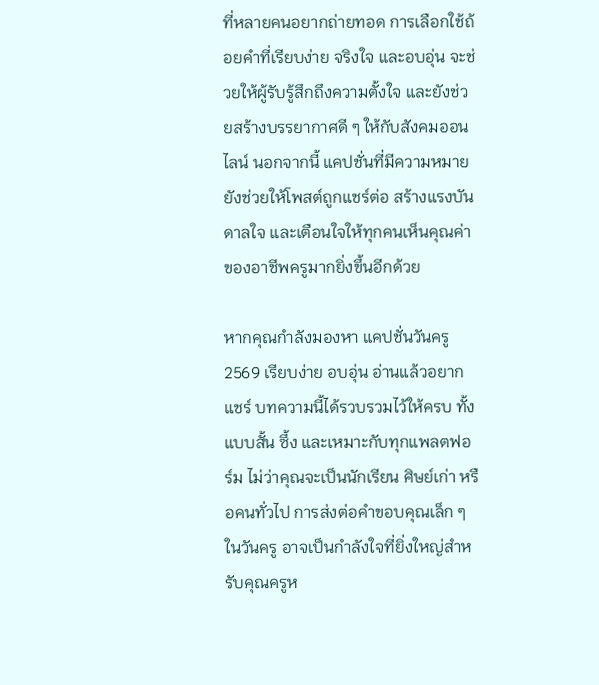ที่หลายคนอยากถ่ายทอด การเลือกใช้ถ้อยคำที่เรียบง่าย จริงใจ และอบอุ่น จะช่วยให้ผู้รับรู้สึกถึงความตั้งใจ และยังช่วยสร้างบรรยากาศดี ๆ ให้กับสังคมออนไลน์ นอกจากนี้ แคปชั่นที่มีความหมายยังช่วยให้โพสต์ถูกแชร์ต่อ สร้างแรงบันดาลใจ และเตือนใจให้ทุกคนเห็นคุณค่าของอาชีพครูมากยิ่งขึ้นอีกด้วย

หากคุณกำลังมองหา แคปชั่นวันครู 2569 เรียบง่าย อบอุ่น อ่านแล้วอยากแชร์ บทความนี้ได้รวบรวมไว้ให้ครบ ทั้งแบบสั้น ซึ้ง และเหมาะกับทุกแพลตฟอร์ม ไม่ว่าคุณจะเป็นนักเรียน ศิษย์เก่า หรือคนทั่วไป การส่งต่อคำขอบคุณเล็ก ๆ ในวันครู อาจเป็นกำลังใจที่ยิ่งใหญ่สำหรับคุณครูห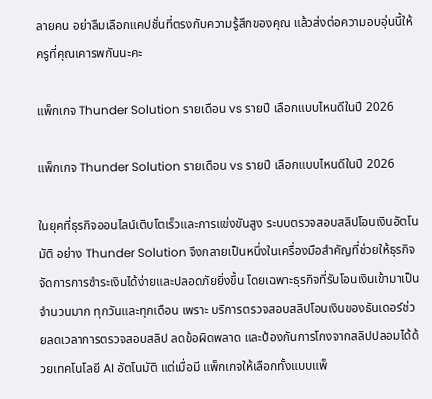ลายคน อย่าลืมเลือกแคปชั่นที่ตรงกับความรู้สึกของคุณ แล้วส่งต่อความอบอุ่นนี้ให้ครูที่คุณเคารพกันนะคะ

แพ็กเกจ Thunder Solution รายเดือน vs รายปี เลือกแบบไหนดีในปี 2026

แพ็กเกจ Thunder Solution รายเดือน vs รายปี เลือกแบบไหนดีในปี 2026

ในยุคที่ธุรกิจออนไลน์เติบโตเร็วและการแข่งขันสูง ระบบตรวจสอบสลิปโอนเงินอัตโนมัติ อย่าง Thunder Solution จึงกลายเป็นหนึ่งในเครื่องมือสำคัญที่ช่วยให้ธุรกิจจัดการการชำระเงินได้ง่ายและปลอดภัยยิ่งขึ้น โดยเฉพาะธุรกิจที่รับโอนเงินเข้ามาเป็นจำนวนมาก ทุกวันและทุกเดือน เพราะ บริการตรวจสอบสลิปโอนเงินของธันเดอร์ช่วยลดเวลาการตรวจสอบสลิป ลดข้อผิดพลาด และป้องกันการโกงจากสลิปปลอมได้ด้วยเทคโนโลยี AI อัตโนมัติ แต่เมื่อมี แพ็กเกจให้เลือกทั้งแบบแพ็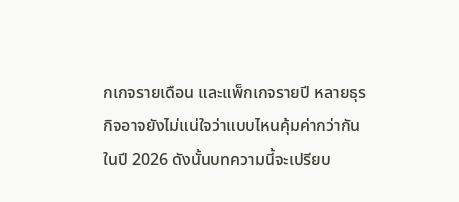กเกจรายเดือน และแพ็กเกจรายปี หลายธุรกิจอาจยังไม่แน่ใจว่าแบบไหนคุ้มค่ากว่ากันในปี 2026 ดังนั้นบทความนี้จะเปรียบ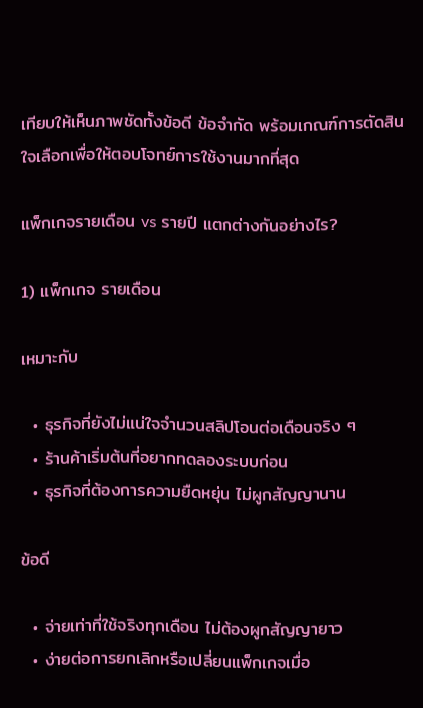เทียบให้เห็นภาพชัดทั้งข้อดี ข้อจำกัด พร้อมเกณฑ์การตัดสินใจเลือกเพื่อให้ตอบโจทย์การใช้งานมากที่สุด

แพ็กเกจรายเดือน vs รายปี แตกต่างกันอย่างไร?

1) แพ็กเกจ รายเดือน

เหมาะกับ

  • ธุรกิจที่ยังไม่แน่ใจจำนวนสลิปโอนต่อเดือนจริง ๆ
  • ร้านค้าเริ่มต้นที่อยากทดลองระบบก่อน
  • ธุรกิจที่ต้องการความยืดหยุ่น ไม่ผูกสัญญานาน

ข้อดี

  • จ่ายเท่าที่ใช้จริงทุกเดือน ไม่ต้องผูกสัญญายาว
  • ง่ายต่อการยกเลิกหรือเปลี่ยนแพ็กเกจเมื่อ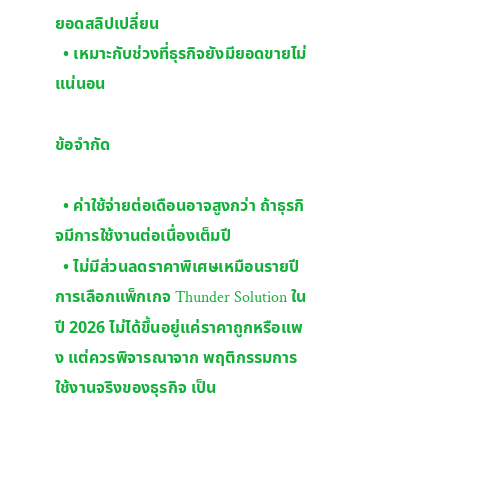ยอดสลิปเปลี่ยน
  • เหมาะกับช่วงที่ธุรกิจยังมียอดขายไม่แน่นอน

ข้อจำกัด

  • ค่าใช้จ่ายต่อเดือนอาจสูงกว่า ถ้าธุรกิจมีการใช้งานต่อเนื่องเต็มปี
  • ไม่มีส่วนลดราคาพิเศษเหมือนรายปี
การเลือกแพ็กเกจ Thunder Solution ในปี 2026 ไม่ได้ขึ้นอยู่แค่ราคาถูกหรือแพง แต่ควรพิจารณาจาก พฤติกรรมการใช้งานจริงของธุรกิจ เป็น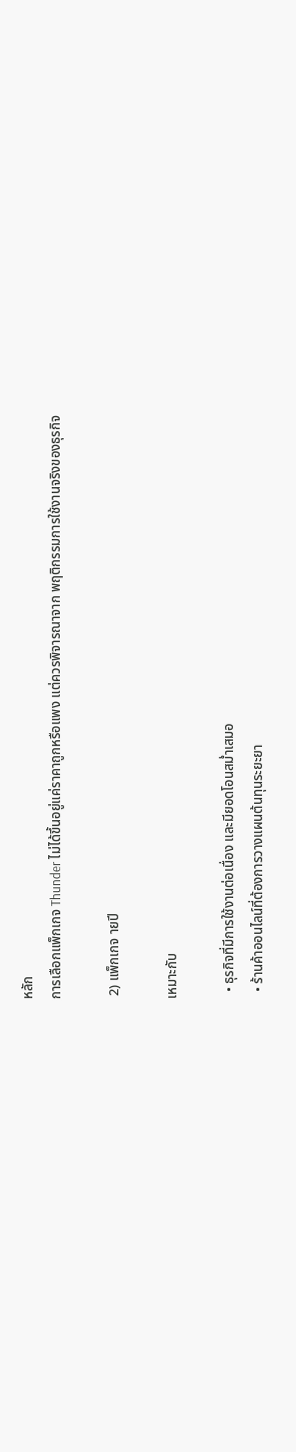หลัก
การเลือกแพ็กเกจ Thunder ไม่ได้ขึ้นอยู่แค่ราคาถูกหรือแพง แต่ควรพิจารณาจาก พฤติกรรมการใช้งานจริงของธุรกิจ

 2) แพ็กเกจ ายปี

เหมาะกับ

  • ธุรกิจที่มีการใช้งานต่อเนื่อง และมียอดโอนสม่ำเสมอ
  • ร้านค้าออนไลน์ที่ต้องการวางแผนต้นทุนระยะยา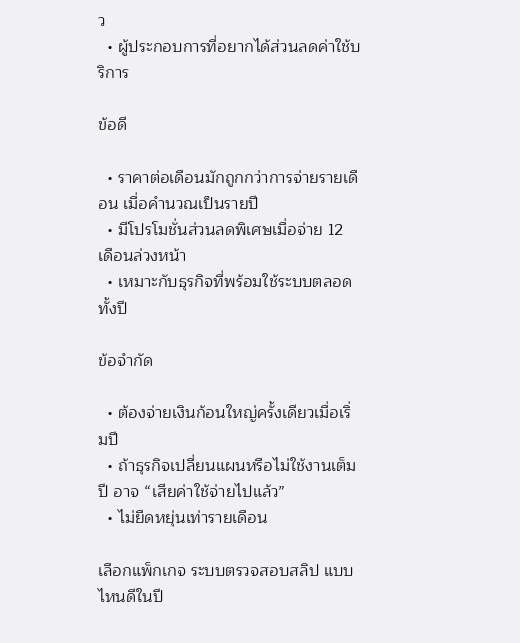ว
  • ผู้ประกอบการที่อยากได้ส่วนลดค่าใช้บริการ

ข้อดี

  • ราคาต่อเดือนมักถูกกว่าการจ่ายรายเดือน เมื่อคำนวณเป็นรายปี
  • มีโปรโมชั่นส่วนลดพิเศษเมื่อจ่าย 12 เดือนล่วงหน้า
  • เหมาะกับธุรกิจที่พร้อมใช้ระบบตลอดทั้งปี

ข้อจำกัด

  • ต้องจ่ายเงินก้อนใหญ่ครั้งเดียวเมื่อเริ่มปี
  • ถ้าธุรกิจเปลี่ยนแผนหรือไม่ใช้งานเต็มปี อาจ “เสียค่าใช้จ่ายไปแล้ว”
  • ไม่ยืดหยุ่นเท่ารายเดือน

เลือกแพ็กเกจ ระบบตรวจสอบสลิป แบบไหนดีในปี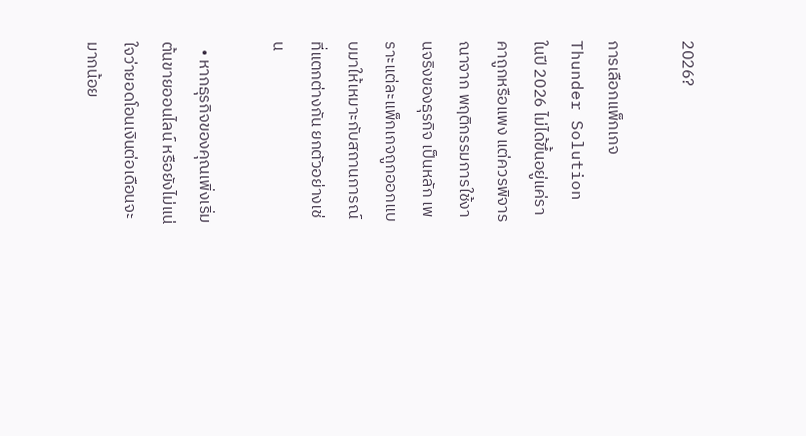2026?

การเลือกแพ็กเกจ Thunder Solution ในปี 2026 ไม่ได้ขึ้นอยู่แค่ราคาถูกหรือแพง แต่ควรพิจารณาจาก พฤติกรรมการใช้งานจริงของธุรกิจ เป็นหลัก เพราะแต่ละแพ็กเกจถูกออกแบบมาให้เหมาะกับสถานการณ์ที่แตกต่างกัน ยกตัวอย่างเช่น

  • หากธุรกิจของคุณเพิ่งเริ่มต้นขายออนไลน์ หรือยังไม่แน่ใจว่ายอดโอนเงินต่อเดือนจะมากน้อย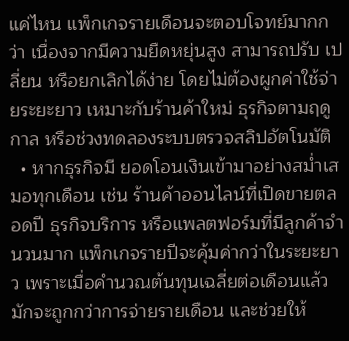แค่ไหน แพ็กเกจรายเดือนจะตอบโจทย์มากกว่า เนื่องจากมีความยืดหยุ่นสูง สามารถปรับ เปลี่ยน หรือยกเลิกได้ง่าย โดยไม่ต้องผูกค่าใช้จ่ายระยะยาว เหมาะกับร้านค้าใหม่ ธุรกิจตามฤดูกาล หรือช่วงทดลองระบบตรวจสลิปอัตโนมัติ
  • หากธุรกิจมี ยอดโอนเงินเข้ามาอย่างสม่ำเสมอทุกเดือน เช่น ร้านค้าออนไลน์ที่เปิดขายตลอดปี ธุรกิจบริการ หรือแพลตฟอร์มที่มีลูกค้าจำนวนมาก แพ็กเกจรายปีจะคุ้มค่ากว่าในระยะยาว เพราะเมื่อคำนวณต้นทุนเฉลี่ยต่อเดือนแล้ว มักจะถูกกว่าการจ่ายรายเดือน และช่วยให้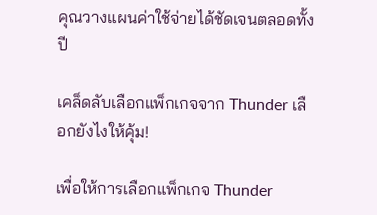คุณวางแผนค่าใช้จ่ายได้ชัดเจนตลอดทั้งปี

เคล็ดลับเลือกแพ็กเกจจาก Thunder เลือกยังไงให้คุ้ม!

เพื่อให้การเลือกแพ็กเกจ Thunder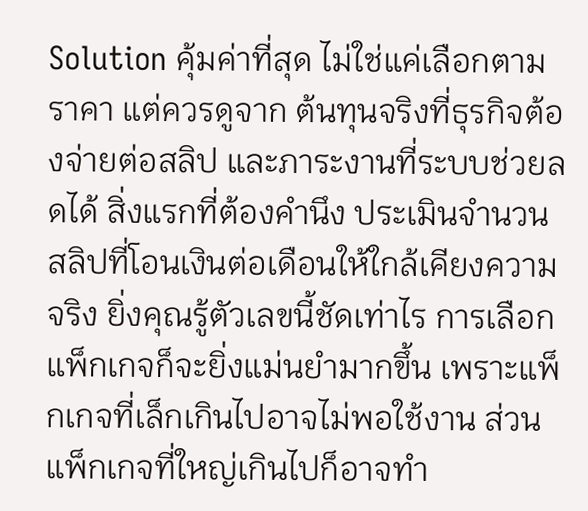Solution คุ้มค่าที่สุด ไม่ใช่แค่เลือกตามราคา แต่ควรดูจาก ต้นทุนจริงที่ธุรกิจต้องจ่ายต่อสลิป และภาระงานที่ระบบช่วยลดได้ สิ่งแรกที่ต้องคำนึง ประเมินจำนวนสลิปที่โอนเงินต่อเดือนให้ใกล้เคียงความจริง ยิ่งคุณรู้ตัวเลขนี้ชัดเท่าไร การเลือกแพ็กเกจก็จะยิ่งแม่นยำมากขึ้น เพราะแพ็กเกจที่เล็กเกินไปอาจไม่พอใช้งาน ส่วนแพ็กเกจที่ใหญ่เกินไปก็อาจทำ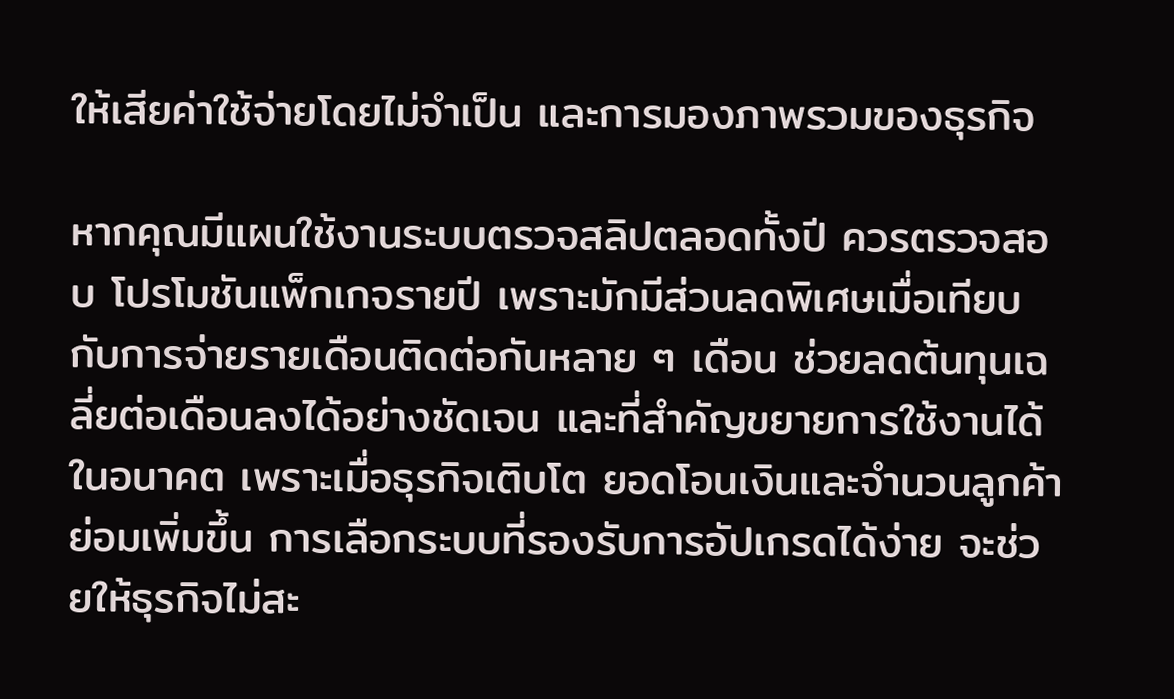ให้เสียค่าใช้จ่ายโดยไม่จำเป็น และการมองภาพรวมของธุรกิจ

หากคุณมีแผนใช้งานระบบตรวจสลิปตลอดทั้งปี ควรตรวจสอบ โปรโมชันแพ็กเกจรายปี เพราะมักมีส่วนลดพิเศษเมื่อเทียบกับการจ่ายรายเดือนติดต่อกันหลาย ๆ เดือน ช่วยลดต้นทุนเฉลี่ยต่อเดือนลงได้อย่างชัดเจน และที่สำคัญขยายการใช้งานได้ในอนาคต เพราะเมื่อธุรกิจเติบโต ยอดโอนเงินและจำนวนลูกค้าย่อมเพิ่มขึ้น การเลือกระบบที่รองรับการอัปเกรดได้ง่าย จะช่วยให้ธุรกิจไม่สะ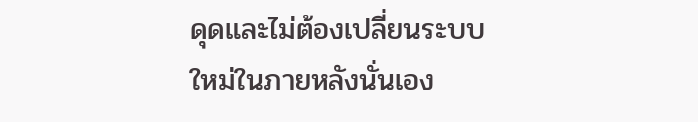ดุดและไม่ต้องเปลี่ยนระบบใหม่ในภายหลังนั่นเอง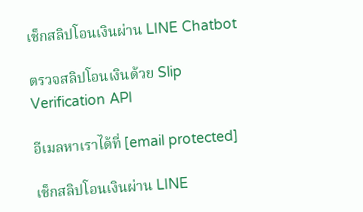เช็กสลิปโอนเงินผ่าน LINE Chatbot

ตรวจสลิปโอนเงินด้วย Slip Verification API

อีเมลหาเราได้ที่ [email protected]

เช็กสลิปโอนเงินผ่าน LINE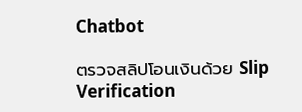Chatbot

ตรวจสลิปโอนเงินด้วย Slip Verification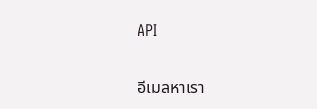API

อีเมลหาเรา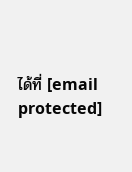ได้ที่ [email protected]